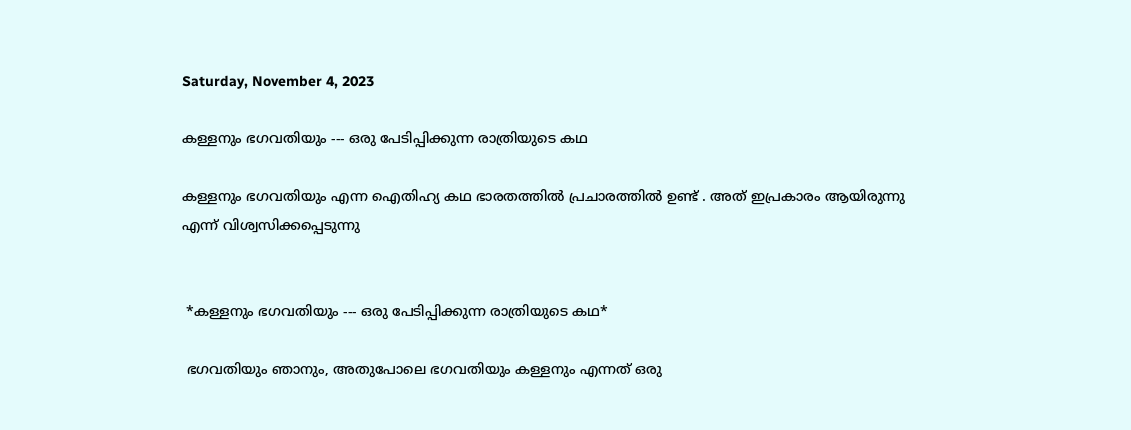Saturday, November 4, 2023

കള്ളനും ഭഗവതിയും --- ഒരു പേടിപ്പിക്കുന്ന രാത്രിയുടെ കഥ

കള്ളനും ഭഗവതിയും എന്ന ഐതിഹ്യ കഥ ഭാരതത്തിൽ പ്രചാരത്തിൽ ഉണ്ട് . അത് ഇപ്രകാരം ആയിരുന്നു എന്ന് വിശ്വസിക്കപ്പെടുന്നു


 *കള്ളനും ഭഗവതിയും --- ഒരു പേടിപ്പിക്കുന്ന രാത്രിയുടെ കഥ*

 ഭഗവതിയും ഞാനും, അതുപോലെ ഭഗവതിയും കള്ളനും എന്നത് ഒരു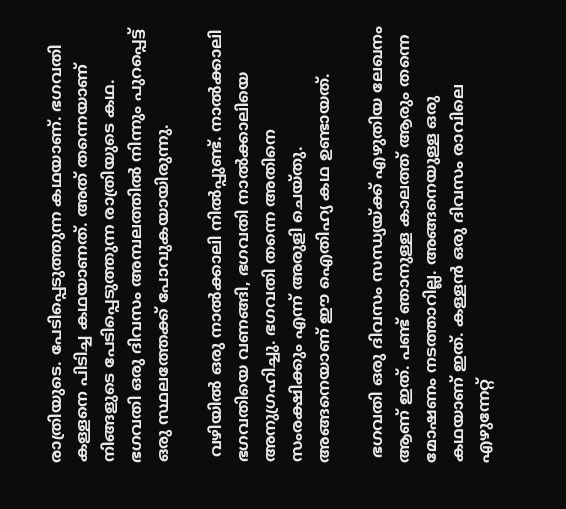രാത്രിയുടെ. പേടിപ്പെടുത്തുന്ന കഥയാണ്. ഭഗവതി കള്ളനെ പിടിച്ച കഥയാണത്. അത് തന്നെയാണ് നിങ്ങളുടെ പേടിപ്പെടുത്തുന്ന രാത്രിയുടെ കഥ. ഭഗവതി ഒരു ദിവസം അമ്പലത്തിൽ നിന്നും പുറപ്പെട്ട് ഒരു സ്ഥലത്തേക്ക് പോവുകയായിരുന്നു.

 വഴിയിൽ ഒരു നാൽക്കാലി നിൽപ്പുണ്ട്. നാൽക്കാലി ഭഗവതിയെ വണങ്ങി, ഭഗവതി നാൽക്കാലിയെ അനുഗ്രഹിച്ചു. ഭഗവതി തന്നെ അതിനെ സംരക്ഷിക്കും എന്ന് അരുളി ചെയ്തു. അങ്ങനെയാണ് ഈ ഐതിഹ്യ കഥ ഉണ്ടായത്.

 ഭഗവതി ഒരു ദിവസം സന്ധ്യയ്ക്ക് എഴുതിയ ലേഖനം ആണ് ഇത്. പണ്ട് ഞാനുള്ള കാലത്ത് ആരും തന്നെ മോഷണം നടത്താറില്ല. അങ്ങനെയുള്ള ഒരു കഥയാണ് ഇത്. കള്ളൻ ഒരു ദിവസം രാവിലെ എഴുന്നേറ്റ്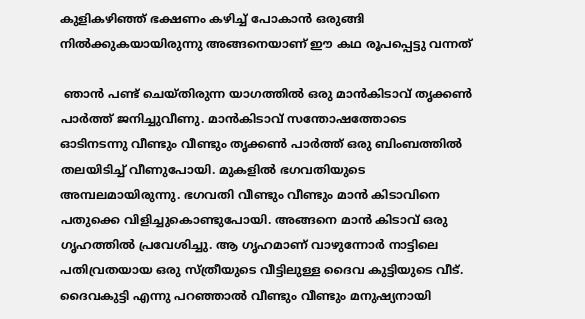കുളികഴിഞ്ഞ് ഭക്ഷണം കഴിച്ച് പോകാൻ ഒരുങ്ങി നിൽക്കുകയായിരുന്നു അങ്ങനെയാണ് ഈ കഥ രൂപപ്പെട്ടു വന്നത്

 ഞാൻ പണ്ട് ചെയ്തിരുന്ന യാഗത്തിൽ ഒരു മാൻകിടാവ് തൃക്കൺ പാർത്ത് ജനിച്ചുവീണു. മാൻകിടാവ് സന്തോഷത്തോടെ ഓടിനടന്നു വീണ്ടും വീണ്ടും തൃക്കൺ പാർത്ത് ഒരു ബിംബത്തിൽ തലയിടിച്ച് വീണുപോയി. മുകളിൽ ഭഗവതിയുടെ അമ്പലമായിരുന്നു. ഭഗവതി വീണ്ടും വീണ്ടും മാൻ കിടാവിനെ പതുക്കെ വിളിച്ചുകൊണ്ടുപോയി. അങ്ങനെ മാൻ കിടാവ് ഒരു ഗൃഹത്തില്‍ പ്രവേശിച്ചു. ആ ഗൃഹമാണ് വാഴുന്നോർ നാട്ടിലെ പതിവ്രതയായ ഒരു സ്ത്രീയുടെ വീട്ടിലുള്ള ദൈവ കുട്ടിയുടെ വീട്. ദൈവകുട്ടി എന്നു പറഞ്ഞാൽ വീണ്ടും വീണ്ടും മനുഷ്യനായി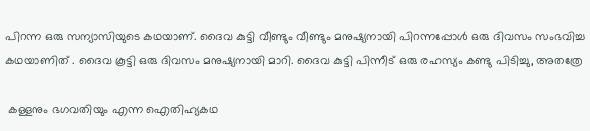പിറന്ന ഒരു സന്യാസിയുടെ കഥയാണ്. ദൈവ കുട്ടി വീണ്ടും വീണ്ടും മനുഷ്യനായി പിറന്നപ്പോൾ ഒരു ദിവസം സംഭവിച്ച കഥയാണിത് . ദൈവ കൂട്ടി ഒരു ദിവസം മനുഷ്യനായി മാറി. ദൈവ കുട്ടി പിന്നീട് ഒരു രഹസ്യം കണ്ടു പിടിച്ചു, അതത്രേ

 കള്ളനും ഭഗവതിയും എന്ന ഐതിഹ്യകഥ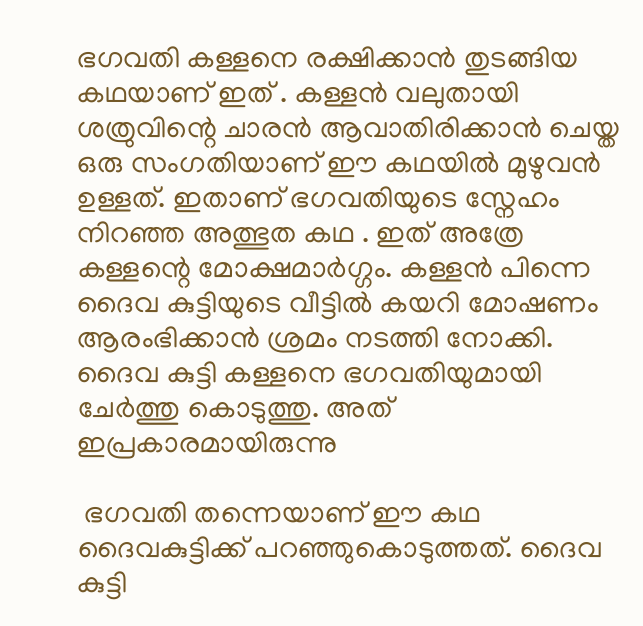ഭഗവതി കള്ളനെ രക്ഷിക്കാൻ തുടങ്ങിയ കഥയാണ് ഇത് . കള്ളൻ വലുതായി ശത്രുവിന്റെ ചാരൻ ആവാതിരിക്കാൻ ചെയ്ത ഒരു സംഗതിയാണ് ഈ കഥയില്‍ മുഴുവൻ ഉള്ളത്. ഇതാണ് ഭഗവതിയുടെ സ്നേഹം നിറഞ്ഞ അത്ഭുത കഥ . ഇത് അത്രേ കള്ളന്റെ മോക്ഷമാർഗ്ഗം. കള്ളൻ പിന്നെ ദൈവ കുട്ടിയുടെ വീട്ടിൽ കയറി മോഷണം ആരംഭിക്കാൻ ശ്രമം നടത്തി നോക്കി. ദൈവ കുട്ടി കള്ളനെ ഭഗവതിയുമായി ചേർത്തു കൊടുത്തു. അത് ഇപ്രകാരമായിരുന്നു

 ഭഗവതി തന്നെയാണ് ഈ കഥ ദൈവകുട്ടിക്ക് പറഞ്ഞുകൊടുത്തത്. ദൈവ കുട്ടി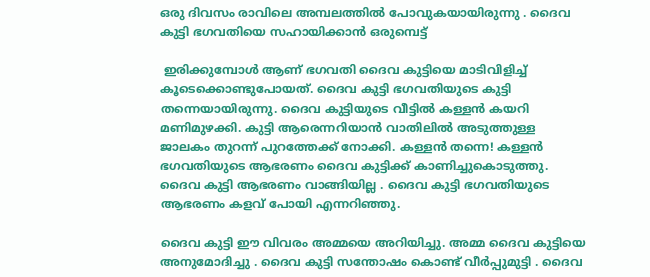ഒരു ദിവസം രാവിലെ അമ്പലത്തിൽ പോവുകയായിരുന്നു . ദൈവ കുട്ടി ഭഗവതിയെ സഹായിക്കാൻ ഒരുമ്പെട്ട്

 ഇരിക്കുമ്പോൾ ആണ് ഭഗവതി ദൈവ കുട്ടിയെ മാടിവിളിച്ച് കൂടെക്കൊണ്ടുപോയത്. ദൈവ കുട്ടി ഭഗവതിയുടെ കുട്ടി തന്നെയായിരുന്നു. ദൈവ കുട്ടിയുടെ വീട്ടിൽ കള്ളൻ കയറി മണിമുഴക്കി. കുട്ടി ആരെന്നറിയാൻ വാതിലിൽ അടുത്തുള്ള ജാലകം തുറന്ന് പുറത്തേക്ക് നോക്കി. കള്ളൻ തന്നെ! കള്ളൻ ഭഗവതിയുടെ ആഭരണം ദൈവ കുട്ടിക്ക് കാണിച്ചുകൊടുത്തു. ദൈവ കുട്ടി ആഭരണം വാങ്ങിയില്ല . ദൈവ കുട്ടി ഭഗവതിയുടെ ആഭരണം കളവ് പോയി എന്നറിഞ്ഞു.

ദൈവ കുട്ടി ഈ വിവരം അമ്മയെ അറിയിച്ചു. അമ്മ ദൈവ കുട്ടിയെ അനുമോദിച്ചു . ദൈവ കുട്ടി സന്തോഷം കൊണ്ട് വീർപ്പുമുട്ടി . ദൈവ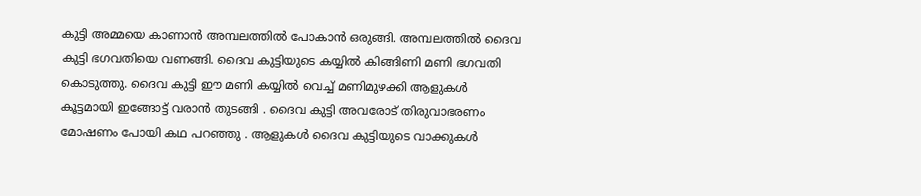കുട്ടി അമ്മയെ കാണാൻ അമ്പലത്തിൽ പോകാൻ ഒരുങ്ങി. അമ്പലത്തിൽ ദൈവ കുട്ടി ഭഗവതിയെ വണങ്ങി. ദൈവ കുട്ടിയുടെ കയ്യിൽ കിങ്ങിണി മണി ഭഗവതി കൊടുത്തു. ദൈവ കുട്ടി ഈ മണി കയ്യിൽ വെച്ച് മണിമുഴക്കി ആളുകൾ കൂട്ടമായി ഇങ്ങോട്ട് വരാൻ തുടങ്ങി . ദൈവ കുട്ടി അവരോട് തിരുവാഭരണം മോഷണം പോയി കഥ പറഞ്ഞു . ആളുകൾ ദൈവ കുട്ടിയുടെ വാക്കുകൾ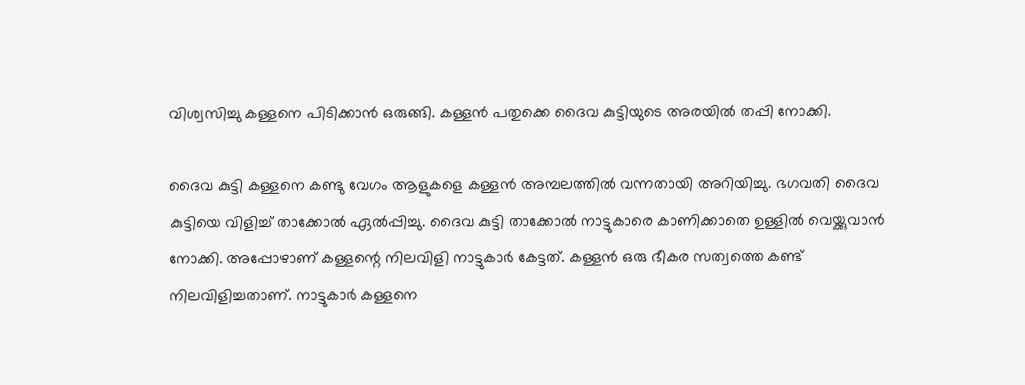വിശ്വസിച്ചു കള്ളനെ പിടിക്കാൻ ഒരുങ്ങി. കള്ളൻ പതുക്കെ ദൈവ കുട്ടിയുടെ അരയില്‍ തപ്പി നോക്കി.

ദൈവ കുട്ടി കള്ളനെ കണ്ടു വേഗം ആളുകളെ കള്ളൻ അമ്പലത്തിൽ വന്നതായി അറിയിച്ചു. ഭഗവതി ദൈവ കുട്ടിയെ വിളിച്ച് താക്കോൽ ഏൽപ്പിച്ചു. ദൈവ കുട്ടി താക്കോൽ നാട്ടുകാരെ കാണിക്കാതെ ഉള്ളിൽ വെയ്ക്കുവാൻ നോക്കി. അപ്പോഴാണ് കള്ളന്റെ നിലവിളി നാട്ടുകാർ കേട്ടത്. കള്ളൻ ഒരു ഭീകര സത്വത്തെ കണ്ട് നിലവിളിച്ചതാണ്. നാട്ടുകാർ കള്ളനെ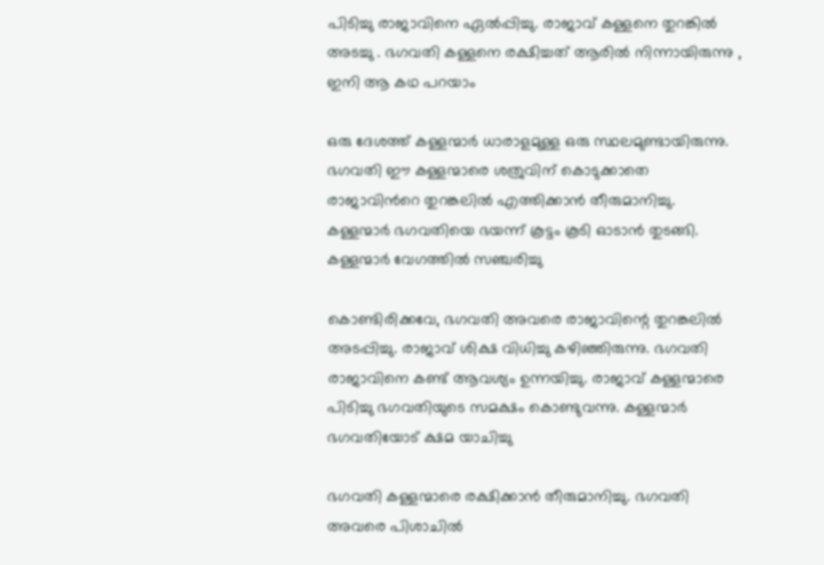പിടിച്ചു രാജാവിനെ ഏൽപ്പിച്ചു. രാജാവ് കള്ളനെ തുറങ്കില്‍ അടച്ചു . ഭഗവതി കള്ളനെ രക്ഷിച്ചത് ആരില്‍ നിന്നായിരുന്നു , ഇനി ആ കഥ പറയാം

ഒരു ദേശത്ത് കള്ളന്മാർ ധാരാളമുള്ള ഒരു സ്ഥലമുണ്ടായിരുന്നു. ഭഗവതി ഈ കള്ളന്മാരെ ശത്രുവിന് കൊടുക്കാതെ രാജാവിന്‍റെ തുറങ്കലിൽ എത്തിക്കാൻ തീരുമാനിച്ചു. കള്ളന്മാർ ഭഗവതിയെ ഭയന്ന് കൂട്ടം കൂടി ഓടാൻ തുടങ്ങി. കള്ളന്മാർ വേഗത്തിൽ സഞ്ചരിച്ചു

കൊണ്ടിരിക്കവേ, ഭഗവതി അവരെ രാജാവിന്റെ തുറങ്കലിൽ അടപ്പിച്ചു. രാജാവ് ശിക്ഷ വിധിച്ചു കഴിഞ്ഞിരുന്നു. ഭഗവതി രാജാവിനെ കണ്ട് ആവശ്യം ഉന്നയിച്ചു. രാജാവ് കള്ളന്മാരെ പിടിച്ചു ഭഗവതിയുടെ സമക്ഷം കൊണ്ടുവന്നു. കള്ളന്മാർ ഭഗവതിയോട് ക്ഷമ യാചിച്ചു

ഭഗവതി കള്ളന്മാരെ രക്ഷിക്കാൻ തീരുമാനിച്ചു. ഭഗവതി അവരെ പിശാചില്‍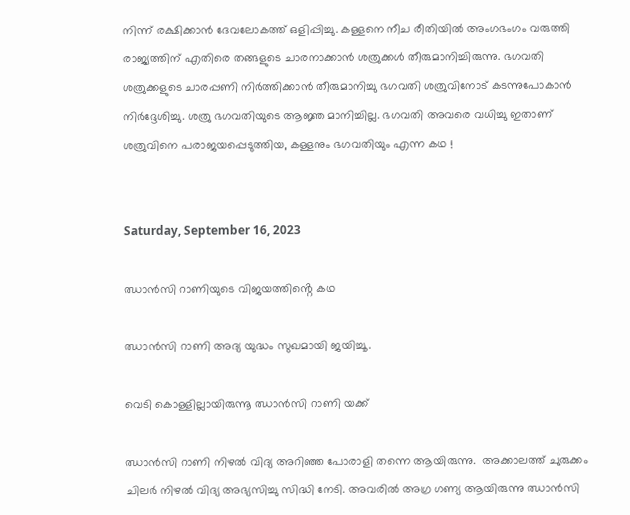നിന്ന് രക്ഷിക്കാന്‍ ദേവലോകത്ത് ഒളിപ്പിച്ചു. കള്ളനെ നീച രീതിയിൽ അംഗഭംഗം വരുത്തി രാജ്യത്തിന് എതിരെ തങ്ങളുടെ ചാരനാക്കാൻ ശത്രുക്കൾ തീരുമാനിച്ചിരുന്നു. ഭഗവതി ശത്രുക്കളുടെ ചാരപ്പണി നിർത്തിക്കാൻ തീരുമാനിച്ചു ഭഗവതി ശത്രുവിനോട് കടന്നുപോകാൻ നിർദ്ദേശിച്ചു. ശത്രു ഭഗവതിയുടെ ആജ്ഞ മാനിച്ചില്ല. ഭഗവതി അവരെ വധിച്ചു ഇതാണ് ശത്രുവിനെ പരാജയപ്പെടുത്തിയ, കള്ളനും ഭഗവതിയും എന്ന കഥ !


Saturday, September 16, 2023

ഝാൻസി റാണിയുടെ വിജയത്തിൻ്റെ കഥ

ഝാൻസി റാണി അദ്യ യുദ്ധം സുഖമായി ജയിച്ചൂ.

വെടി കൊള്ളില്ലായിരുന്നൂ ഝാൻസി റാണി യക്ക്

ഝാൻസി റാണി നിഴൽ വിദ്യ അറിഞ്ഞ പോരാളി തന്നെ ആയിരുന്നു.  അക്കാലത്ത് ചുരുക്കം ചിലർ നിഴൽ വിദ്യ അഭ്യസിച്ചു സിദ്ധി നേടി. അവരിൽ അഗ്ര ഗണ്യ ആയിരുന്നു ഝാൻസി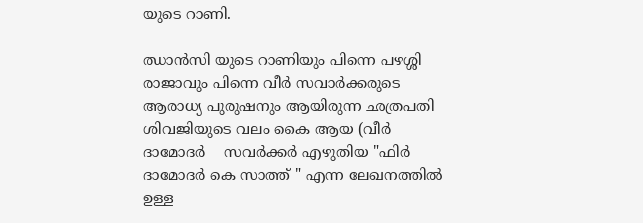യുടെ റാണി.

ഝാൻസി യുടെ റാണിയും പിന്നെ പഴശ്ശി രാജാവും പിന്നെ വീർ സവാർക്കരുടെ ആരാധ്യ പുരുഷനും ആയിരുന്ന ഛത്രപതി ശിവജിയുടെ വലം കൈ ആയ (വീർ  ദാമോദർ    സവർക്കർ എഴുതിയ "ഫിർ ദാമോദർ കെ സാത്ത് " എന്ന ലേഖനത്തിൽ ഉള്ള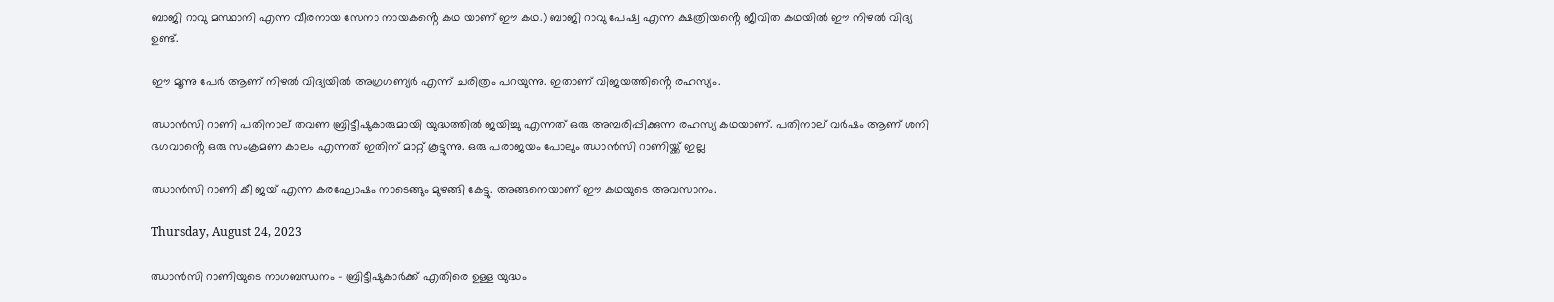ബാജി റാവു മസ്ഥാനി എന്ന വീരനായ സേനാ നായകൻ്റെ കഥ യാണ് ഈ കഥ.) ബാജി റാവു പേഷ്വ എന്ന ക്ഷത്രിയൻ്റെ ജീവിത കഥയിൽ ഈ നിഴൽ വിദ്യ ഉണ്ട്.

ഈ മൂന്നു പേർ ആണ് നിഴൽ വിദ്യയിൽ അഗ്രഗണ്യർ എന്ന് ചരിത്രം പറയുന്നു. ഇതാണ് വിജയത്തിൻ്റെ രഹസ്യം.

ഝാൻസി റാണി പതിനാല് തവണ ബ്രിട്ടീഷുകാരുമായി യുദ്ധത്തിൽ ജയിച്ചു എന്നത് ഒരു അമ്പരിപ്പിക്കുന്ന രഹസ്യ കഥയാണ്. പതിനാല് വർഷം ആണ് ശനി ഭഗവാൻ്റെ ഒരു സംക്രമണ കാലം എന്നത് ഇതിന് മാറ്റ് കൂട്ടുന്നു. ഒരു പരാജയം പോലും ഝാൻസി റാണിയ്ക്ക് ഇല്ല

ഝാൻസി റാണി കീ ജയ് എന്ന കരഘോഷം നാടെങ്ങും മുഴങ്ങി കേട്ടു. അങ്ങനെയാണ് ഈ കഥയുടെ അവസാനം.

Thursday, August 24, 2023

ഝാൻസി റാണിയുടെ നാഗബന്ധനം - ബ്രിട്ടീഷുകാർക്ക് എതിരെ ഉള്ള യുദ്ധം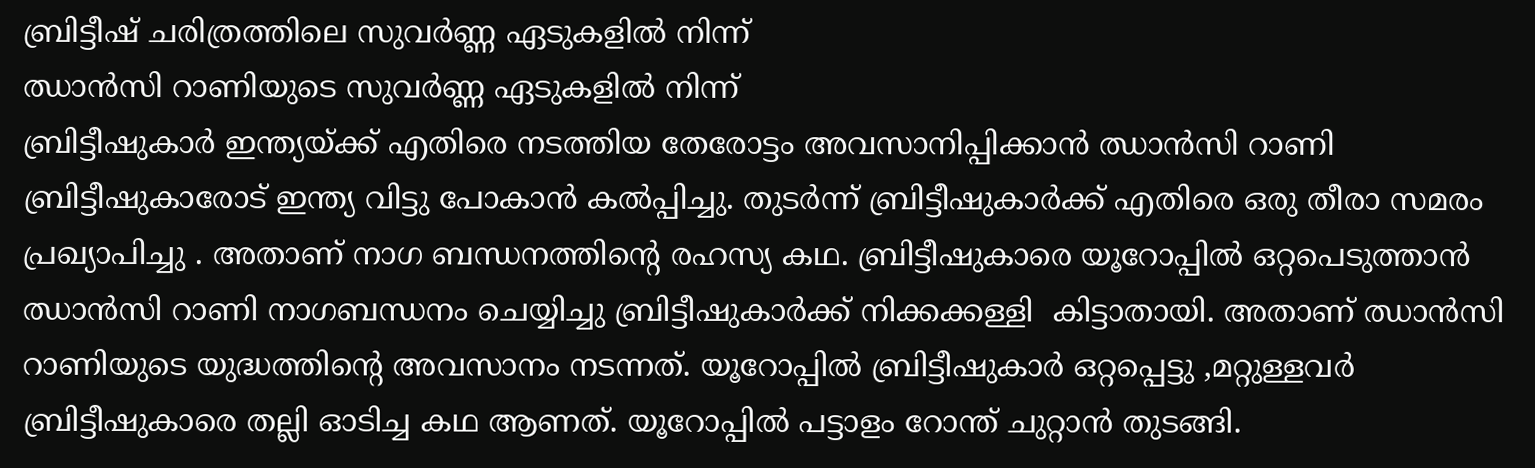ബ്രിട്ടീഷ് ചരിത്രത്തിലെ സുവർണ്ണ ഏടുകളിൽ നിന്ന്
ഝാൻസി റാണിയുടെ സുവർണ്ണ ഏടുകളിൽ നിന്ന്
ബ്രിട്ടീഷുകാർ ഇന്ത്യയ്ക്ക് എതിരെ നടത്തിയ തേരോട്ടം അവസാനിപ്പിക്കാൻ ഝാൻസി റാണി ബ്രിട്ടീഷുകാരോട് ഇന്ത്യ വിട്ടു പോകാൻ കൽപ്പിച്ചു. തുടർന്ന് ബ്രിട്ടീഷുകാർക്ക് എതിരെ ഒരു തീരാ സമരം പ്രഖ്യാപിച്ചു . അതാണ് നാഗ ബന്ധനത്തിൻ്റെ രഹസ്യ കഥ. ബ്രിട്ടീഷുകാരെ യൂറോപ്പിൽ ഒറ്റപെടുത്താൻ ഝാൻസി റാണി നാഗബന്ധനം ചെയ്യിച്ചു ബ്രിട്ടീഷുകാർക്ക് നിക്കക്കള്ളി  കിട്ടാതായി. അതാണ് ഝാൻസി റാണിയുടെ യുദ്ധത്തിൻ്റെ അവസാനം നടന്നത്. യൂറോപ്പിൽ ബ്രിട്ടീഷുകാർ ഒറ്റപ്പെട്ടു ,മറ്റുള്ളവർ ബ്രിട്ടീഷുകാരെ തല്ലി ഓടിച്ച കഥ ആണത്. യൂറോപ്പിൽ പട്ടാളം റോന്ത് ചുറ്റാൻ തുടങ്ങി.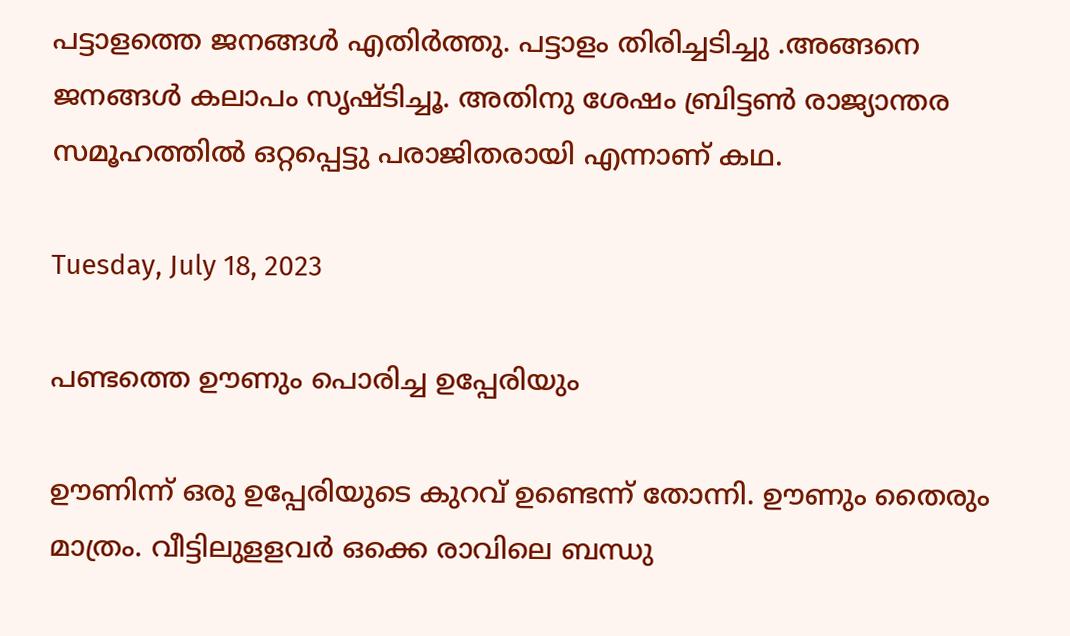പട്ടാളത്തെ ജനങ്ങൾ എതിർത്തു. പട്ടാളം തിരിച്ചടിച്ചു .അങ്ങനെ ജനങ്ങൾ കലാപം സൃഷ്ടിച്ചൂ. അതിനു ശേഷം ബ്രിട്ടൺ രാജ്യാന്തര സമൂഹത്തിൽ ഒറ്റപ്പെട്ടു പരാജിതരായി എന്നാണ് കഥ.

Tuesday, July 18, 2023

പണ്ടത്തെ ഊണും പൊരിച്ച ഉപ്പേരിയും

ഊണിന്ന് ഒരു ഉപ്പേരിയുടെ കുറവ് ഉണ്ടെന്ന് തോന്നി. ഊണും തൈരും മാത്രം. വീട്ടിലുളളവർ ഒക്കെ രാവിലെ ബന്ധു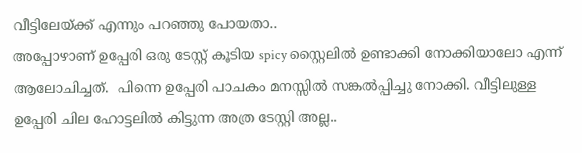വീട്ടിലേയ്ക്ക് എന്നും പറഞ്ഞു പോയതാ..
അപ്പോഴാണ് ഉപ്പേരി ഒരു ടേസ്റ്റ് കൂടിയ spicy സ്റ്റൈലിൽ ഉണ്ടാക്കി നോക്കിയാലോ എന്ന് ആലോചിച്ചത്.  പിന്നെ ഉപ്പേരി പാചകം മനസ്സിൽ സങ്കൽപ്പിച്ചു നോക്കി. വീട്ടിലുള്ള ഉപ്പേരി ചില ഹോട്ടലിൽ കിട്ടുന്ന അത്ര ടേസ്റ്റി അല്ല..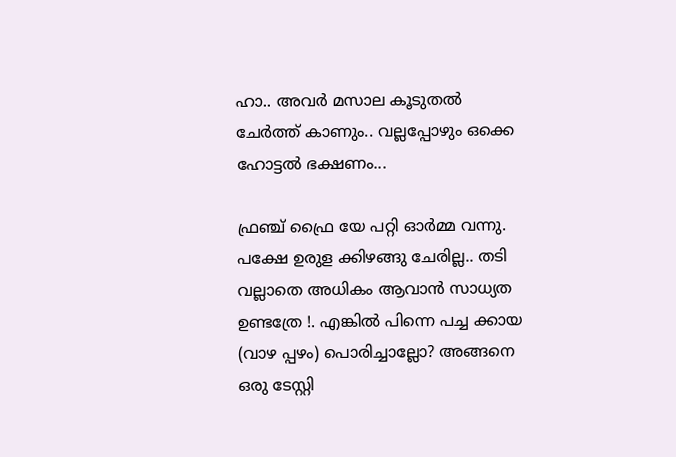ഹാ.. അവർ മസാല കൂടുതൽ ചേർത്ത് കാണും.. വല്ലപ്പോഴും ഒക്കെ ഹോട്ടൽ ഭക്ഷണം...

ഫ്രഞ്ച് ഫ്രൈ യേ പറ്റി ഓർമ്മ വന്നു. പക്ഷേ ഉരുള ക്കിഴങ്ങു ചേരില്ല.. തടി വല്ലാതെ അധികം ആവാൻ സാധ്യത ഉണ്ടത്രേ !. എങ്കിൽ പിന്നെ പച്ച ക്കായ (വാഴ പ്പഴം) പൊരിച്ചാല്ലോ? അങ്ങനെ ഒരു ടേസ്റ്റി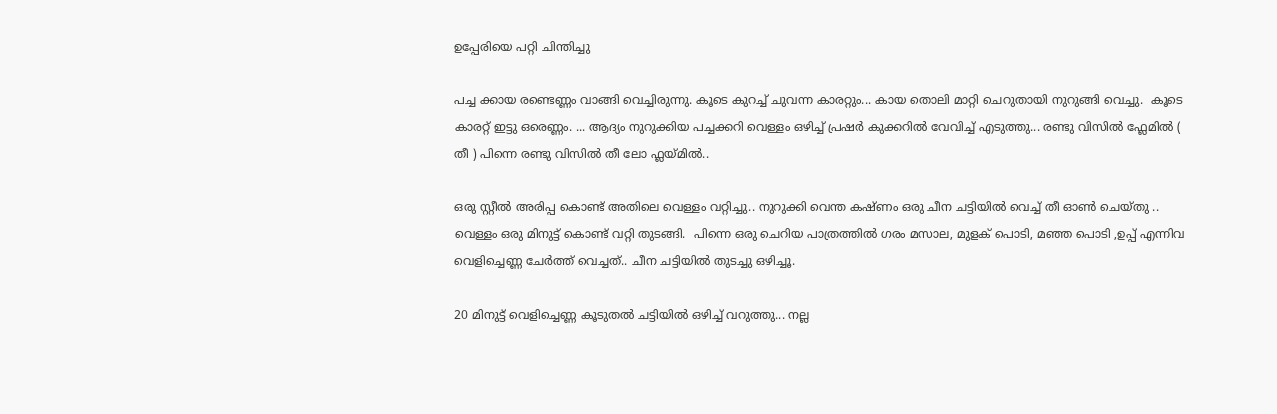ഉപ്പേരിയെ പറ്റി ചിന്തിച്ചു

പച്ച ക്കായ രണ്ടെണ്ണം വാങ്ങി വെച്ചിരുന്നു. കൂടെ കുറച്ച് ചുവന്ന കാരറ്റും... കായ തൊലി മാറ്റി ചെറുതായി നുറുങ്ങി വെച്ചു.  കൂടെ കാരറ്റ് ഇട്ടു ഒരെണ്ണം. ... ആദ്യം നുറുക്കിയ പച്ചക്കറി വെള്ളം ഒഴിച്ച് പ്രഷർ കുക്കറിൽ വേവിച്ച് എടുത്തു... രണ്ടു വിസിൽ ഫ്ലേമിൽ ( തീ ) പിന്നെ രണ്ടു വിസിൽ തീ ലോ ഫ്ലയ്മിൽ..

ഒരു സ്റ്റീൽ അരിപ്പ കൊണ്ട് അതിലെ വെള്ളം വറ്റിച്ചു.. നുറുക്കി വെന്ത കഷ്ണം ഒരു ചീന ചട്ടിയിൽ വെച്ച് തീ ഓൺ ചെയ്തു .. വെള്ളം ഒരു മിനുട്ട് കൊണ്ട് വറ്റി തുടങ്ങി.  പിന്നെ ഒരു ചെറിയ പാത്രത്തിൽ ഗരം മസാല, മുളക് പൊടി, മഞ്ഞ പൊടി ,ഉപ്പ് എന്നിവ വെളിച്ചെണ്ണ ചേർത്ത് വെച്ചത്.. ചീന ചട്ടിയിൽ തുടച്ചു ഒഴിച്ചൂ.

20 മിനുട്ട് വെളിച്ചെണ്ണ കൂടുതൽ ചട്ടിയിൽ ഒഴിച്ച് വറുത്തു... നല്ല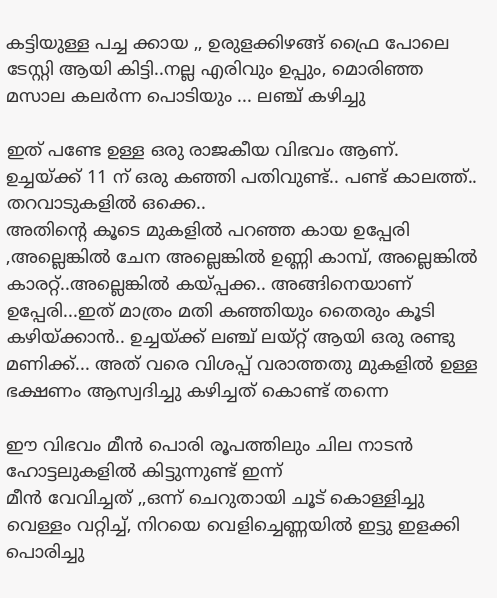കട്ടിയുള്ള പച്ച ക്കായ ,, ഉരുളക്കിഴങ്ങ് ഫ്രൈ പോലെ ടേസ്റ്റി ആയി കിട്ടി..നല്ല എരിവും ഉപ്പും, മൊരിഞ്ഞ മസാല കലർന്ന പൊടിയും ... ലഞ്ച് കഴിച്ചു

ഇത് പണ്ടേ ഉള്ള ഒരു രാജകീയ വിഭവം ആണ്. ഉച്ചയ്ക്ക് 11 ന് ഒരു കഞ്ഞി പതിവുണ്ട്.. പണ്ട് കാലത്ത്.. തറവാടുകളിൽ ഒക്കെ..
അതിൻ്റെ കൂടെ മുകളിൽ പറഞ്ഞ കായ ഉപ്പേരി ,അല്ലെങ്കിൽ ചേന അല്ലെങ്കിൽ ഉണ്ണി കാമ്പ്, അല്ലെങ്കിൽ കാരറ്റ്..അല്ലെങ്കിൽ കയ്പ്പക്ക.. അങ്ങിനെയാണ് ഉപ്പേരി...ഇത് മാത്രം മതി കഞ്ഞിയും തൈരും കൂടി കഴിയ്ക്കാൻ.. ഉച്ചയ്ക്ക് ലഞ്ച് ലയ്റ്റ് ആയി ഒരു രണ്ടു മണിക്ക്... അത് വരെ വിശപ്പ് വരാത്തതു മുകളിൽ ഉള്ള ഭക്ഷണം ആസ്വദിച്ചു കഴിച്ചത് കൊണ്ട് തന്നെ

ഈ വിഭവം മീൻ പൊരി രൂപത്തിലും ചില നാടൻ ഹോട്ടലുകളിൽ കിട്ടുന്നുണ്ട് ഇന്ന്
മീൻ വേവിച്ചത് ,,ഒന്ന് ചെറുതായി ചൂട് കൊള്ളിച്ചു വെള്ളം വറ്റിച്ച്, നിറയെ വെളിച്ചെണ്ണയിൽ ഇട്ടു ഇളക്കി പൊരിച്ചു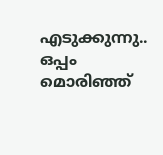എടുക്കുന്നു.. ഒപ്പം മൊരിഞ്ഞ്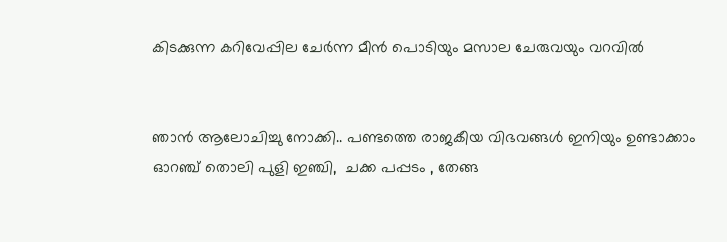കിടക്കുന്ന കറിവേപ്പില ചേർന്ന മീൻ പൊടിയും മസാല ചേരുവയും വറവിൽ


ഞാൻ ആലോചിച്ചു നോക്കി.. പണ്ടത്തെ രാജകീയ വിഭവങ്ങൾ ഇനിയും ഉണ്ടാക്കാം
ഓറഞ്ച് തൊലി പുളി ഇഞ്ചി,  ചക്ക പപ്പടം , തേങ്ങ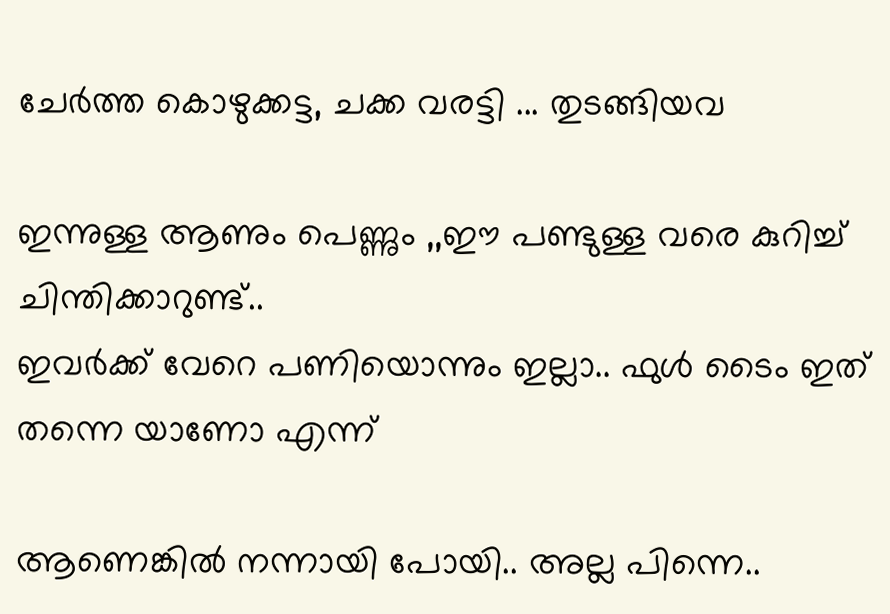ചേർത്ത കൊഴുക്കട്ട, ചക്ക വരട്ടി ... തുടങ്ങിയവ

ഇന്നുള്ള ആണും പെണ്ണും ,,ഈ പണ്ടുള്ള വരെ കുറിച്ച് ചിന്തിക്കാറുണ്ട്..
ഇവർക്ക് വേറെ പണിയൊന്നും ഇല്ലാ.. ഫുൾ ടൈം ഇത് തന്നെ യാണോ എന്ന്

ആണെങ്കിൽ നന്നായി പോയി.. അല്ല പിന്നെ..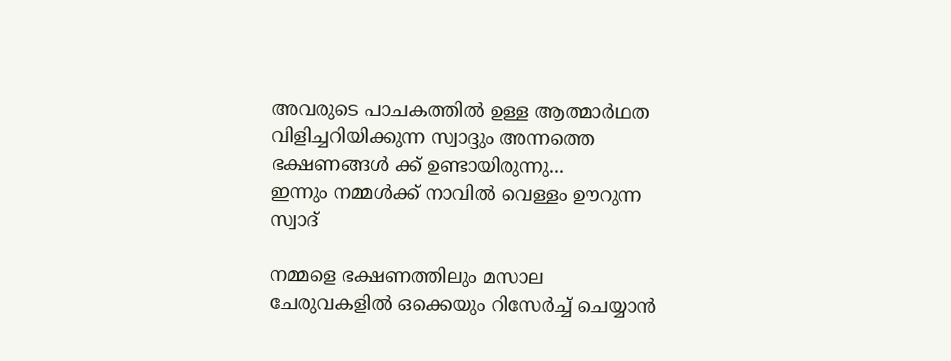അവരുടെ പാചകത്തിൽ ഉള്ള ആത്മാർഥത വിളിച്ചറിയിക്കുന്ന സ്വാദ്ദും അന്നത്തെ ഭക്ഷണങ്ങൾ ക്ക് ഉണ്ടായിരുന്നു...
ഇന്നും നമ്മൾക്ക് നാവിൽ വെള്ളം ഊറുന്ന സ്വാദ്

നമ്മളെ ഭക്ഷണത്തിലും മസാല ചേരുവകളിൽ ഒക്കെയും റിസേർച്ച് ചെയ്യാൻ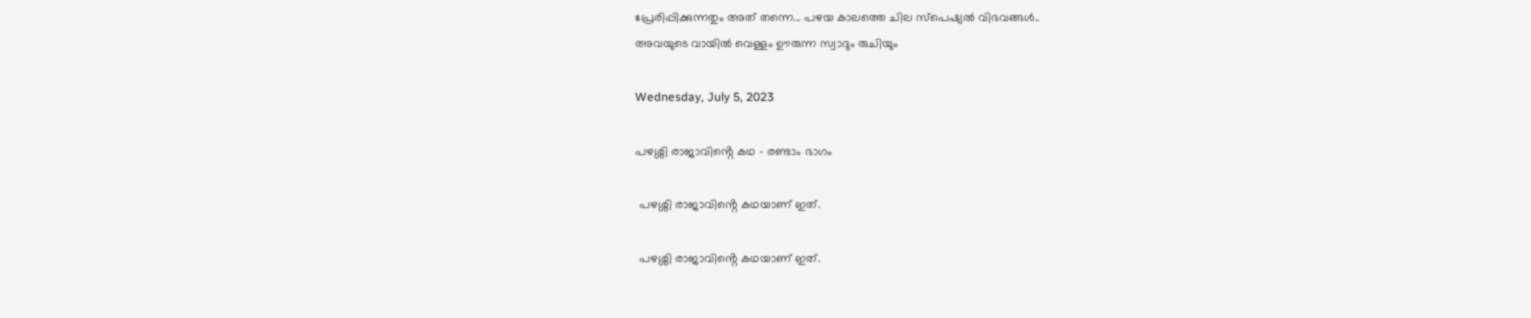പ്രേരിപ്പിക്കുന്നതും അത് തന്നെ... പഴയ കാലത്തെ ചില സ്പെഷ്യൽ വിഭവങ്ങൾ..
അവയുടെ വായിൽ വെള്ളം ഊരുന്ന സ്വാദും രുചിയും

Wednesday, July 5, 2023

പഴശ്ശി രാജാവിൻ്റെ കഥ - രണ്ടാം ഭാഗം

 പഴശ്ശി രാജാവിൻ്റെ കഥയാണ് ഇത്.

 പഴശ്ശി രാജാവിൻ്റെ കഥയാണ് ഇത്.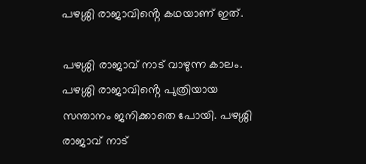പഴശ്ശി രാജാവിൻ്റെ കഥയാണ് ഇത്.

പഴശ്ശി രാജാവ് നാട് വാഴുന്ന കാലം. പഴശ്ശി രാജാവിൻ്റെ പുത്രിയായ സന്താനം ജനിക്കാതെ പോയി. പഴശ്ശി രാജാവ് നാട്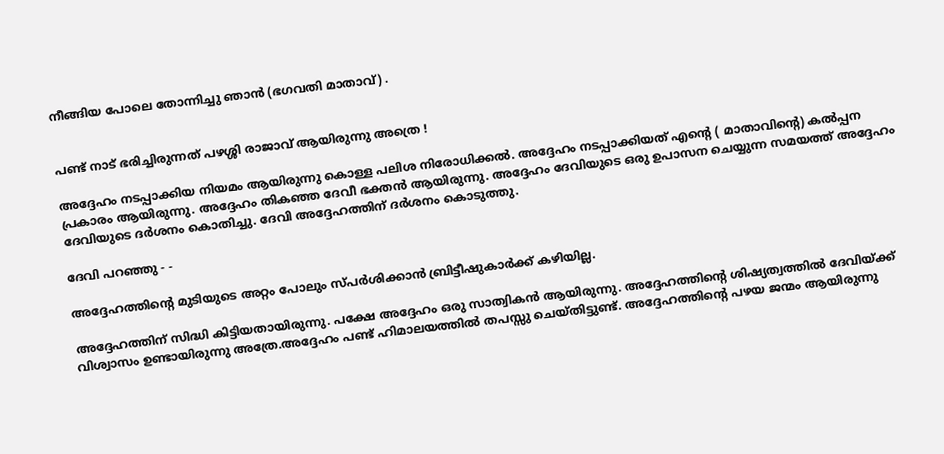നീങ്ങിയ പോലെ തോന്നിച്ചു ഞാൻ (ഭഗവതി മാതാവ്) .


പണ്ട് നാട് ഭരിച്ചിരുന്നത് പഴശ്ശി രാജാവ് ആയിരുന്നു അത്രെ !

അദ്ദേഹം നടപ്പാക്കിയ നിയമം ആയിരുന്നു കൊള്ള പലിശ നിരോധിക്കൽ. അദ്ദേഹം നടപ്പാക്കിയത് എൻ്റെ ( മാതാവിൻ്റെ) കൽപ്പന പ്രകാരം ആയിരുന്നു. അദ്ദേഹം തികഞ്ഞ ദേവീ ഭക്തൻ ആയിരുന്നു. അദ്ദേഹം ദേവിയുടെ ഒരു ഉപാസന ചെയ്യുന്ന സമയത്ത് അദ്ദേഹം ദേവിയുടെ ദർശനം കൊതിച്ചു. ദേവി അദ്ദേഹത്തിന് ദർശനം കൊടുത്തു.

ദേവി പറഞ്ഞു - -

അദ്ദേഹത്തിൻ്റെ മുടിയുടെ അറ്റം പോലും സ്പർശിക്കാൻ ബ്രിട്ടീഷുകാർക്ക് കഴിയില്ല.

അദ്ദേഹത്തിന് സിദ്ധി കിട്ടിയതായിരുന്നു. പക്ഷേ അദ്ദേഹം ഒരു സാത്വികൻ ആയിരുന്നു. അദ്ദേഹത്തിൻ്റെ ശിഷ്യത്വത്തിൽ ദേവിയ്ക്ക് വിശ്വാസം ഉണ്ടായിരുന്നു അത്രേ.അദ്ദേഹം പണ്ട് ഹിമാലയത്തിൽ തപസ്സു ചെയ്തിട്ടുണ്ട്. അദ്ദേഹത്തിൻ്റെ പഴയ ജന്മം ആയിരുന്നു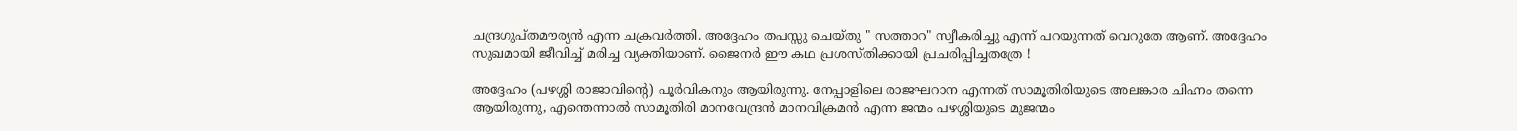ചന്ദ്രഗുപ്തമൗര്യൻ എന്ന ചക്രവർത്തി. അദ്ദേഹം തപസ്സു ചെയ്തു " സത്താറ" സ്വീകരിച്ചു എന്ന് പറയുന്നത് വെറുതേ ആണ്. അദ്ദേഹം സുഖമായി ജീവിച്ച് മരിച്ച വ്യക്തിയാണ്. ജൈനർ ഈ കഥ പ്രശസ്തിക്കായി പ്രചരിപ്പിച്ചതത്രേ !

അദ്ദേഹം (പഴശ്ശി രാജാവിൻ്റെ) പൂർവികനും ആയിരുന്നു. നേപ്പാളിലെ രാജഘറാന എന്നത് സാമൂതിരിയുടെ അലങ്കാര ചിഹ്നം തന്നെ ആയിരുന്നു, എന്തെന്നാൽ സാമൂതിരി മാനവേന്ദ്രൻ മാനവിക്രമൻ എന്ന ജന്മം പഴശ്ശിയുടെ മുജന്മം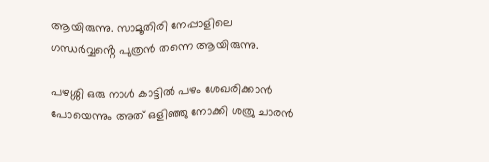ആയിരുന്നു. സാമൂതിരി നേപ്പാളിലെ ഗന്ധർവ്വൻ്റെ പുത്രൻ തന്നെ ആയിരുന്നു.

പഴശ്ശി ഒരു നാൾ കാട്ടിൽ പഴം ശേഖരിക്കാൻ പോയെന്നും അത് ഒളിഞ്ഞു നോക്കി ശത്രു ചാരൻ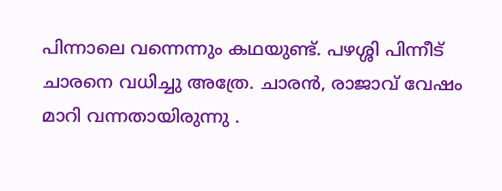പിന്നാലെ വന്നെന്നും കഥയുണ്ട്. പഴശ്ശി പിന്നീട് ചാരനെ വധിച്ചു അത്രേ. ചാരൻ, രാജാവ് വേഷം മാറി വന്നതായിരുന്നു .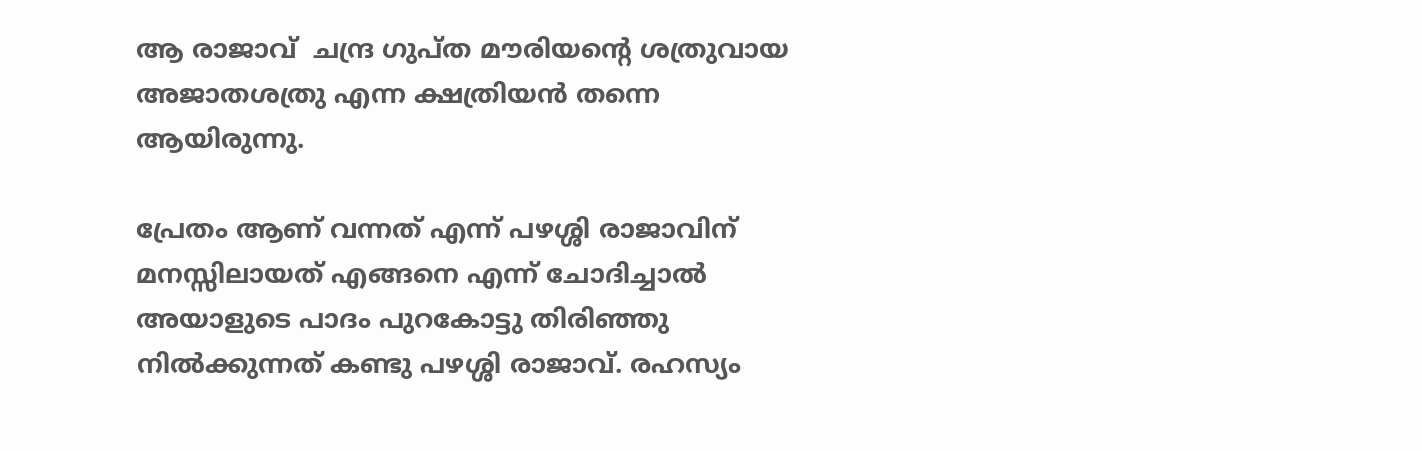ആ രാജാവ്  ചന്ദ്ര ഗുപ്ത മൗരിയൻ്റെ ശത്രുവായ അജാതശത്രു എന്ന ക്ഷത്രിയൻ തന്നെ ആയിരുന്നു.

പ്രേതം ആണ് വന്നത് എന്ന് പഴശ്ശി രാജാവിന് മനസ്സിലായത് എങ്ങനെ എന്ന് ചോദിച്ചാൽ അയാളുടെ പാദം പുറകോട്ടു തിരിഞ്ഞു നിൽക്കുന്നത് കണ്ടു പഴശ്ശി രാജാവ്. രഹസ്യം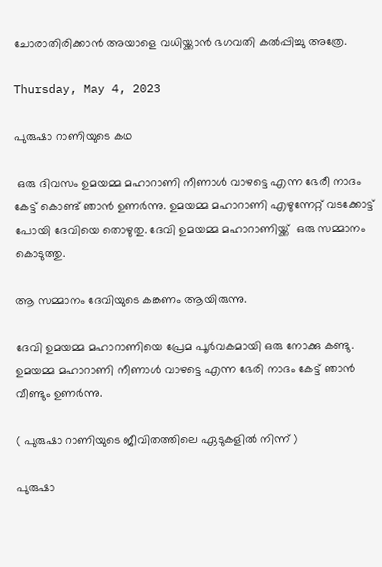ചോരാതിരിക്കാൻ അയാളെ വധിയ്ക്കാൻ ഭഗവതി കൽപ്പിച്ചു അത്രേ.

Thursday, May 4, 2023

പുരുഷാ റാണിയുടെ കഥ

 ഒരു ദിവസം ഉമയമ്മ മഹാറാണി നീണാൾ വാഴട്ടെ എന്ന ഭേരീ നാദം കേട്ട് കൊണ്ട് ഞാൻ ഉണർന്നു. ഉമയമ്മ മഹാറാണി എഴുന്നേറ്റ് വടക്കോട്ട് പോയി ദേവിയെ തൊഴുതു. ദേവി ഉമയമ്മ മഹാറാണിയ്ക്ക്  ഒരു സമ്മാനം കൊടുത്തു.

ആ സമ്മാനം ദേവിയുടെ കങ്കണം ആയിരുന്നു.

ദേവി ഉമയമ്മ മഹാറാണിയെ പ്രേമ പൂർവകമായി ഒരു നോക്കു കണ്ടു. ഉമയമ്മ മഹാറാണി നീണാൾ വാഴട്ടെ എന്ന ഭേരി നാദം കേട്ട് ഞാൻ വീണ്ടും ഉണർന്നു.

( പുരുഷാ റാണിയുടെ ജീവിതത്തിലെ ഏടുകളിൽ നിന്ന് )

പുരുഷാ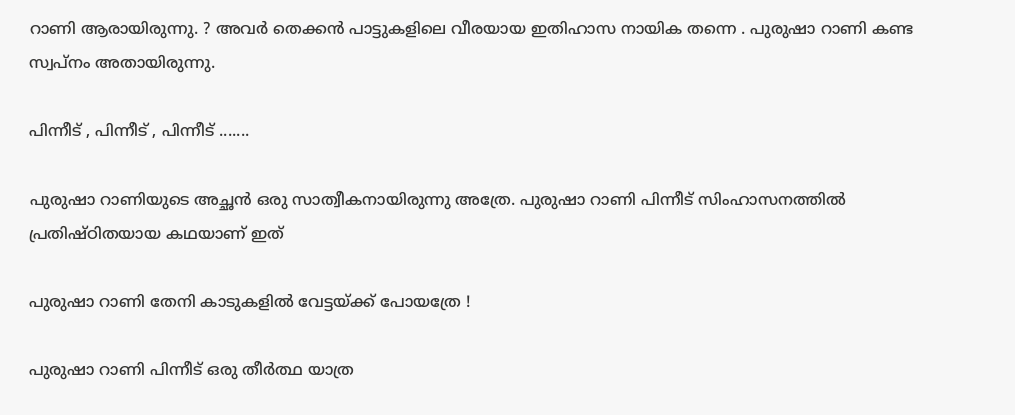റാണി ആരായിരുന്നു. ? അവർ തെക്കൻ പാട്ടുകളിലെ വീരയായ ഇതിഹാസ നായിക തന്നെ . പുരുഷാ റാണി കണ്ട സ്വപ്നം അതായിരുന്നു.

പിന്നീട് , പിന്നീട് , പിന്നീട് .......

പുരുഷാ റാണിയുടെ അച്ഛൻ ഒരു സാത്വീകനായിരുന്നു അത്രേ. പുരുഷാ റാണി പിന്നീട് സിംഹാസനത്തിൽ പ്രതിഷ്ഠിതയായ കഥയാണ് ഇത്

പുരുഷാ റാണി തേനി കാടുകളിൽ വേട്ടയ്‌ക്ക് പോയത്രേ !

പുരുഷാ റാണി പിന്നീട് ഒരു തീർത്ഥ യാത്ര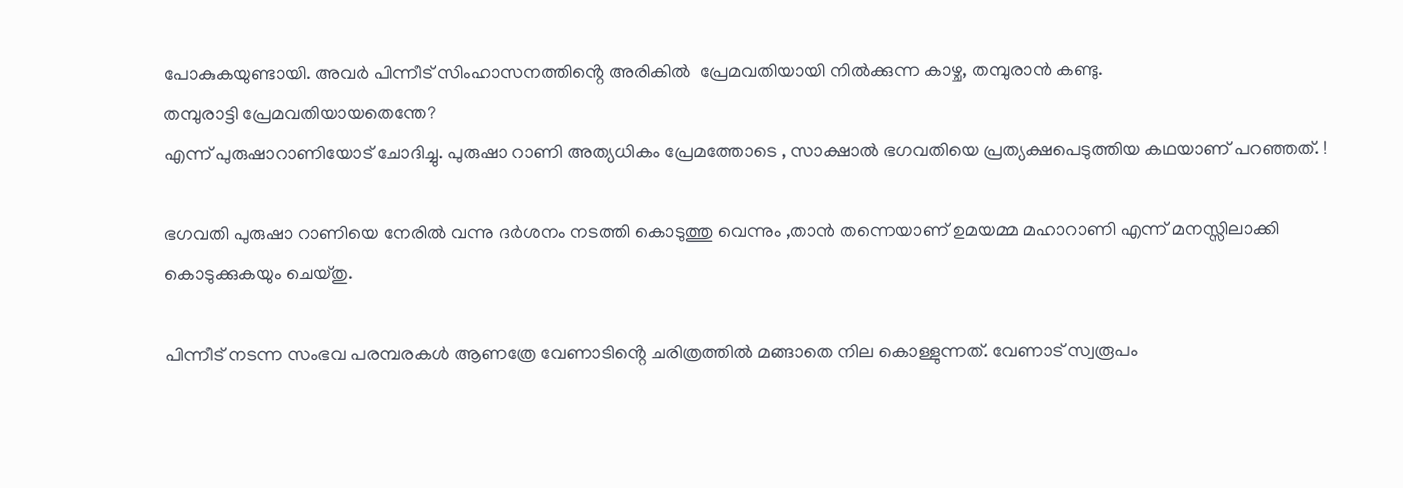പോകുകയുണ്ടായി. അവർ പിന്നീട് സിംഹാസനത്തിൻ്റെ അരികിൽ  പ്രേമവതിയായി നിൽക്കുന്ന കാഴ്ച, തമ്പുരാൻ കണ്ടു.
തമ്പുരാട്ടി പ്രേമവതിയായതെന്തേ?
എന്ന് പുരുഷാറാണിയോട് ചോദിച്ചു. പുരുഷാ റാണി അത്യധികം പ്രേമത്തോടെ , സാക്ഷാൽ ഭഗവതിയെ പ്രത്യക്ഷപെടുത്തിയ കഥയാണ് പറഞ്ഞത്. !

ഭഗവതി പുരുഷാ റാണിയെ നേരിൽ വന്നു ദർശനം നടത്തി കൊടുത്തു വെന്നും ,താൻ തന്നെയാണ് ഉമയമ്മ മഹാറാണി എന്ന് മനസ്സിലാക്കി കൊടുക്കുകയും ചെയ്തു.

പിന്നീട് നടന്ന സംഭവ പരമ്പരകൾ ആണത്രേ വേണാടിൻ്റെ ചരിത്രത്തിൽ മങ്ങാതെ നില കൊള്ളുന്നത്. വേണാട് സ്വരൂപം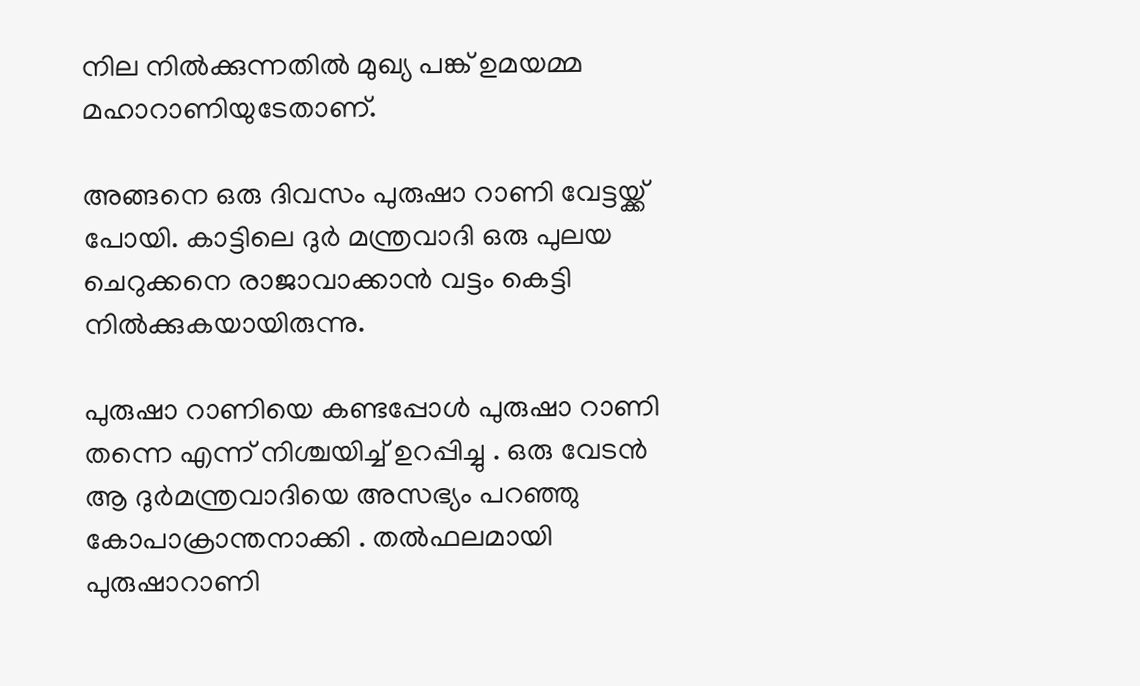നില നിൽക്കുന്നതിൽ മുഖ്യ പങ്ക് ഉമയമ്മ മഹാറാണിയുടേതാണ്.

അങ്ങനെ ഒരു ദിവസം പുരുഷാ റാണി വേട്ടയ്ക്ക് പോയി. കാട്ടിലെ ദുർ മന്ത്രവാദി ഒരു പുലയ ചെറുക്കനെ രാജാവാക്കാൻ വട്ടം കെട്ടി നിൽക്കുകയായിരുന്നു.

പുരുഷാ റാണിയെ കണ്ടപ്പോൾ പുരുഷാ റാണി തന്നെ എന്ന് നിശ്ചയിച്ച് ഉറപ്പിച്ചു . ഒരു വേടൻ ആ ദുർമന്ത്രവാദിയെ അസഭ്യം പറഞ്ഞു കോപാക്രാന്തനാക്കി . തൽഫലമായി  പുരുഷാറാണി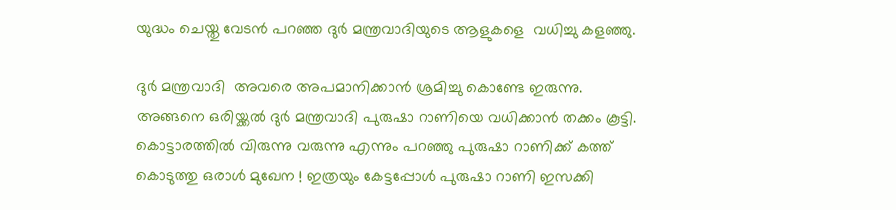യുദ്ധം ചെയ്തു വേടൻ പറഞ്ഞ ദുർ മന്ത്രവാദിയുടെ ആളുകളെ  വധിച്ചു കളഞ്ഞു.

ദുർ മന്ത്രവാദി  അവരെ അപമാനിക്കാൻ ശ്രമിച്ചു കൊണ്ടേ ഇരുന്നു. അങ്ങനെ ഒരിയ്ക്കൽ ദുർ മന്ത്രവാദി പുരുഷാ റാണിയെ വധിക്കാൻ തക്കം കൂട്ടി. കൊട്ടാരത്തിൽ വിരുന്നു വരുന്നു എന്നും പറഞ്ഞു പുരുഷാ റാണിക്ക് കത്ത് കൊടുത്തു ഒരാൾ മുഖേന ! ഇത്രയും കേട്ടപ്പോൾ പുരുഷാ റാണി ഇസക്കി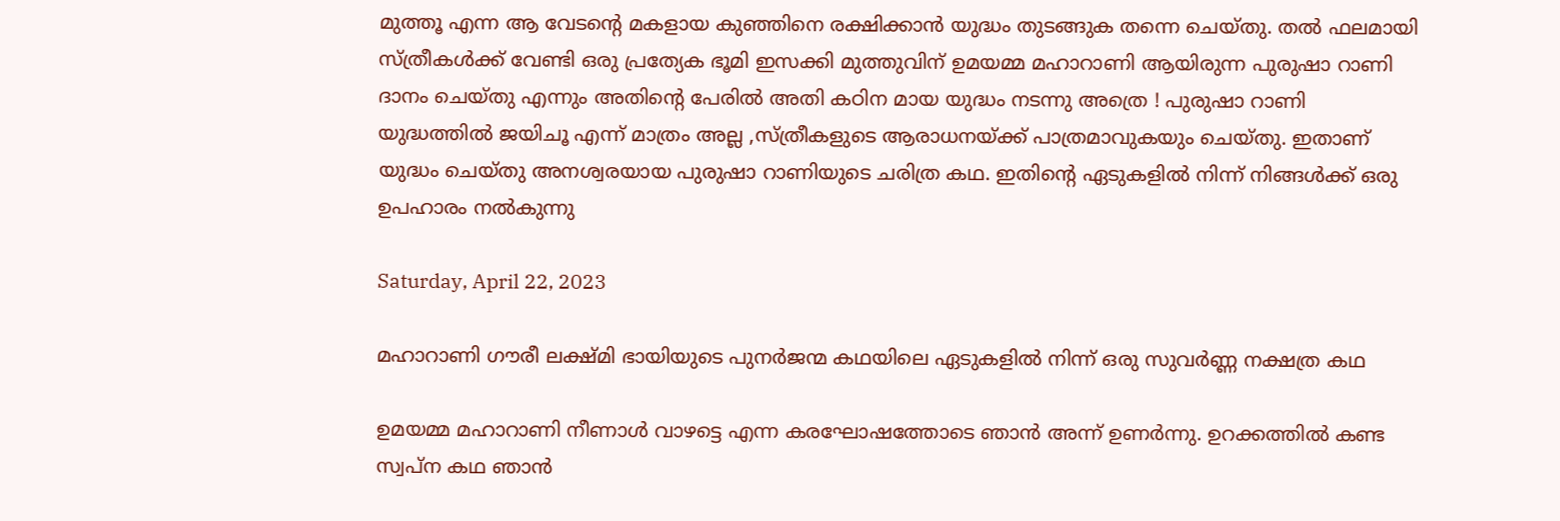മുത്തൂ എന്ന ആ വേടൻ്റെ മകളായ കുഞ്ഞിനെ രക്ഷിക്കാൻ യുദ്ധം തുടങ്ങുക തന്നെ ചെയ്തു. തൽ ഫലമായി സ്ത്രീകൾക്ക് വേണ്ടി ഒരു പ്രത്യേക ഭൂമി ഇസക്കി മുത്തുവിന് ഉമയമ്മ മഹാറാണി ആയിരുന്ന പുരുഷാ റാണി ദാനം ചെയ്തു എന്നും അതിൻ്റെ പേരിൽ അതി കഠിന മായ യുദ്ധം നടന്നു അത്രെ ! പുരുഷാ റാണി യുദ്ധത്തിൽ ജയിചൂ എന്ന് മാത്രം അല്ല ,സ്ത്രീകളുടെ ആരാധനയ്ക്ക് പാത്രമാവുകയും ചെയ്തു. ഇതാണ് യുദ്ധം ചെയ്തു അനശ്വരയായ പുരുഷാ റാണിയുടെ ചരിത്ര കഥ. ഇതിൻ്റെ ഏടുകളിൽ നിന്ന് നിങ്ങൾക്ക് ഒരു ഉപഹാരം നൽകുന്നു

Saturday, April 22, 2023

മഹാറാണി ഗൗരീ ലക്ഷ്മി ഭായിയുടെ പുനർജന്മ കഥയിലെ ഏടുകളിൽ നിന്ന് ഒരു സുവർണ്ണ നക്ഷത്ര കഥ

ഉമയമ്മ മഹാറാണി നീണാൾ വാഴട്ടെ എന്ന കരഘോഷത്തോടെ ഞാൻ അന്ന് ഉണർന്നു. ഉറക്കത്തിൽ കണ്ട സ്വപ്ന കഥ ഞാൻ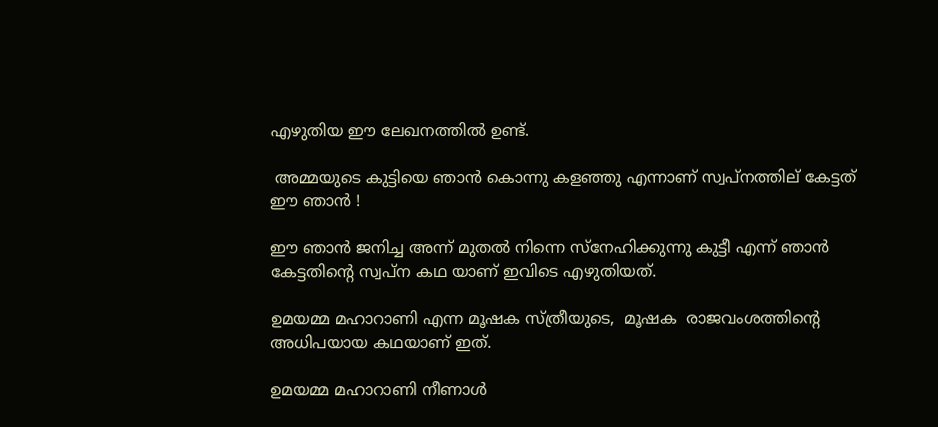എഴുതിയ ഈ ലേഖനത്തിൽ ഉണ്ട്.

 അമ്മയുടെ കുട്ടിയെ ഞാൻ കൊന്നു കളഞ്ഞു എന്നാണ് സ്വപ്നത്തില് കേട്ടത് ഈ ഞാൻ !

ഈ ഞാൻ ജനിച്ച അന്ന് മുതൽ നിന്നെ സ്നേഹിക്കുന്നു കുട്ടീ എന്ന് ഞാൻ കേട്ടതിൻ്റെ സ്വപ്ന കഥ യാണ് ഇവിടെ എഴുതിയത്.

ഉമയമ്മ മഹാറാണി എന്ന മൂഷക സ്ത്രീയുടെ,  മൂഷക  രാജവംശത്തിൻ്റെ അധിപയായ കഥയാണ് ഇത്.

ഉമയമ്മ മഹാറാണി നീണാൾ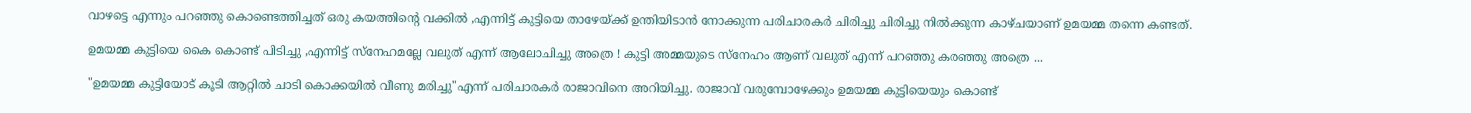വാഴട്ടെ എന്നും പറഞ്ഞു കൊണ്ടെത്തിച്ചത് ഒരു കയത്തിൻ്റെ വക്കിൽ ,എന്നിട്ട് കുട്ടിയെ താഴേയ്ക്ക് ഉന്തിയിടാൻ നോക്കുന്ന പരിചാരകർ ചിരിച്ചു ചിരിച്ചു നിൽക്കുന്ന കാഴ്ചയാണ് ഉമയമ്മ തന്നെ കണ്ടത്.

ഉമയമ്മ കുട്ടിയെ കൈ കൊണ്ട് പിടിച്ചു ,എന്നിട്ട് സ്നേഹമല്ലേ വലുത് എന്ന് ആലോചിച്ചു അത്രെ ! കുട്ടി അമ്മയുടെ സ്നേഹം ആണ് വലുത് എന്ന് പറഞ്ഞു കരഞ്ഞു അത്രെ ...

"ഉമയമ്മ കുട്ടിയോട് കൂടി ആറ്റിൽ ചാടി കൊക്കയിൽ വീണു മരിച്ചു"എന്ന് പരിചാരകർ രാജാവിനെ അറിയിച്ചു. രാജാവ് വരുമ്പോഴേക്കും ഉമയമ്മ കുട്ടിയെയും കൊണ്ട്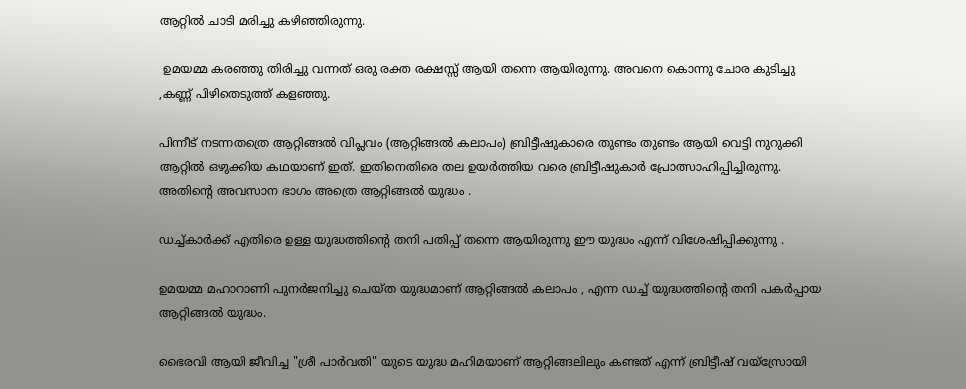ആറ്റിൽ ചാടി മരിച്ചു കഴിഞ്ഞിരുന്നു.

 ഉമയമ്മ കരഞ്ഞു തിരിച്ചു വന്നത് ഒരു രക്ത രക്ഷസ്സ് ആയി തന്നെ ആയിരുന്നു. അവനെ കൊന്നു ചോര കുടിച്ചു ,കണ്ണ് പിഴിതെടുത്ത് കളഞ്ഞു.

പിന്നീട് നടന്നതത്രെ ആറ്റിങ്ങൽ വിപ്ലവം (ആറ്റിങ്ങൽ കലാപം) ബ്രിട്ടീഷുകാരെ തുണ്ടം തുണ്ടം ആയി വെട്ടി നുറുക്കി ആറ്റിൽ ഒഴുക്കിയ കഥയാണ് ഇത്. ഇതിനെതിരെ തല ഉയർത്തിയ വരെ ബ്രിട്ടീഷുകാർ പ്രോത്സാഹിപ്പിച്ചിരുന്നു. അതിൻ്റെ അവസാന ഭാഗം അത്രെ ആറ്റിങ്ങൽ യുദ്ധം .

ഡച്ച്കാർക്ക് എതിരെ ഉള്ള യുദ്ധത്തിൻ്റെ തനി പതിപ്പ് തന്നെ ആയിരുന്നു ഈ യുദ്ധം എന്ന് വിശേഷിപ്പിക്കുന്നു .

ഉമയമ്മ മഹാറാണി പുനർജനിച്ചു ചെയ്ത യുദ്ധമാണ് ആറ്റിങ്ങൽ കലാപം , എന്ന ഡച്ച് യുദ്ധത്തിൻ്റെ തനി പകർപ്പായ ആറ്റിങ്ങൽ യുദ്ധം.

ഭൈരവി ആയി ജീവിച്ച "ശ്രീ പാർവതി" യുടെ യുദ്ധ മഹിമയാണ് ആറ്റിങ്ങലിലും കണ്ടത് എന്ന് ബ്രിട്ടീഷ് വയ്സ്രോയി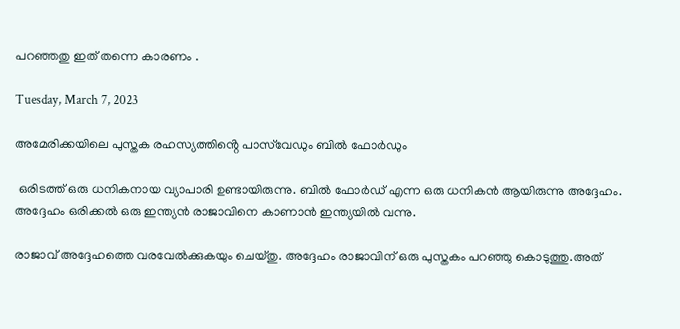പറഞ്ഞതു ഇത് തന്നെ കാരണം .

Tuesday, March 7, 2023

അമേരിക്കയിലെ പുസ്തക രഹസ്യത്തിൻ്റെ പാസ്‌വേഡും ബിൽ ഫോർഡും

 ഒരിടത്ത് ഒരു ധനികനായ വ്യാപാരി ഉണ്ടായിരുന്നു. ബിൽ ഫോർഡ് എന്ന ഒരു ധനികൻ ആയിരുന്നു അദ്ദേഹം. അദ്ദേഹം ഒരിക്കൽ ഒരു ഇന്ത്യൻ രാജാവിനെ കാണാൻ ഇന്ത്യയിൽ വന്നു.

രാജാവ് അദ്ദേഹത്തെ വരവേൽക്കുകയും ചെയ്തു. അദ്ദേഹം രാജാവിന് ഒരു പുസ്തകം പറഞ്ഞു കൊടുത്തു.അത്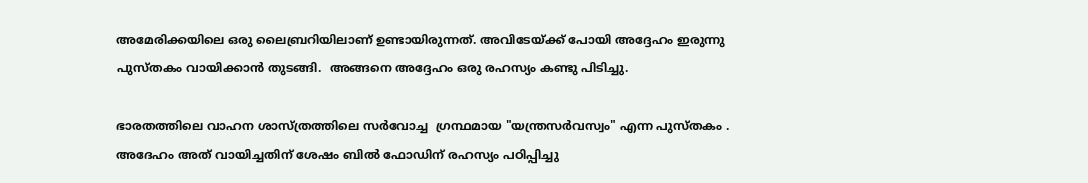അമേരിക്കയിലെ ഒരു ലൈബ്രറിയിലാണ് ഉണ്ടായിരുന്നത്. അവിടേയ്ക്ക് പോയി അദ്ദേഹം ഇരുന്നു പുസ്തകം വായിക്കാൻ തുടങ്ങി.  അങ്ങനെ അദ്ദേഹം ഒരു രഹസ്യം കണ്ടു പിടിച്ചു.

ഭാരതത്തിലെ വാഹന ശാസ്ത്രത്തിലെ സർവോച്ച  ഗ്രന്ഥമായ "യന്ത്രസർവസ്വം" എന്ന പുസ്തകം . അദേഹം അത് വായിച്ചതിന് ശേഷം ബിൽ ഫോഡിന് രഹസ്യം പഠിപ്പിച്ചു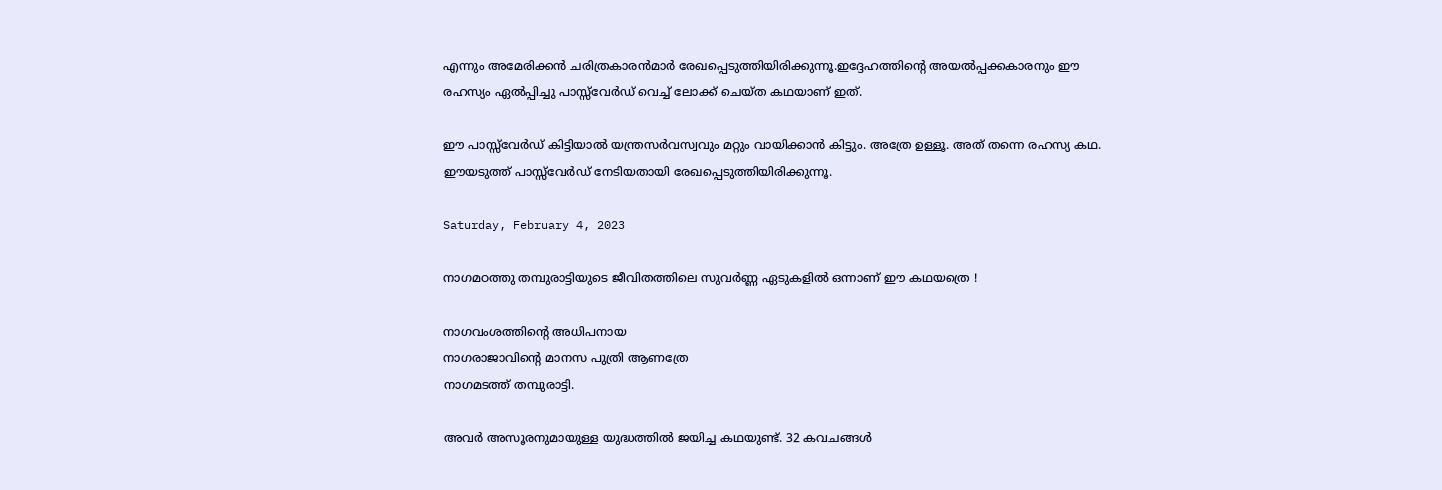എന്നും അമേരിക്കൻ ചരിത്രകാരൻമാർ രേഖപ്പെടുത്തിയിരിക്കുന്നൂ.ഇദ്ദേഹത്തിൻ്റെ അയൽപ്പക്കകാരനും ഈ രഹസ്യം ഏൽപ്പിച്ചു പാസ്സ്‌വേർഡ് വെച്ച് ലോക്ക് ചെയ്ത കഥയാണ് ഇത്.

ഈ പാസ്സ്‌വേർഡ് കിട്ടിയാൽ യന്ത്രസർവസ്വവും മറ്റും വായിക്കാൻ കിട്ടും. അത്രേ ഉള്ളൂ. അത് തന്നെ രഹസ്യ കഥ. ഈയടുത്ത് പാസ്സ്‌വേർഡ് നേടിയതായി രേഖപ്പെടുത്തിയിരിക്കുന്നൂ.

Saturday, February 4, 2023

നാഗമഠത്തു തമ്പുരാട്ടിയുടെ ജീവിതത്തിലെ സുവർണ്ണ ഏടുകളിൽ ഒന്നാണ് ഈ കഥയത്രെ !

നാഗവംശത്തിൻ്റെ അധിപനായ
നാഗരാജാവിൻ്റെ മാനസ പുത്രി ആണത്രേ
നാഗമടത്ത് തമ്പുരാട്ടി.

അവർ അസൂരനുമായുള്ള യുദ്ധത്തിൽ ജയിച്ച കഥയുണ്ട്. 32 കവചങ്ങൾ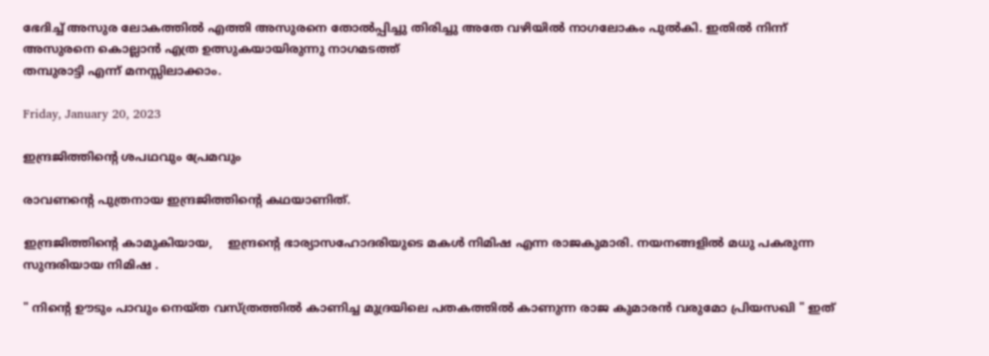ഭേദിച്ച് അസുര ലോകത്തിൽ എത്തി അസുരനെ തോൽപ്പിച്ചു തിരിച്ചു അതേ വഴിയിൽ നാഗലോകം പുൽകി. ഇതിൽ നിന്ന് അസുരനെ കൊല്ലാൻ എത്ര ഉത്സുകയായിരുന്നു നാഗമടത്ത്
തമ്പുരാട്ടി എന്ന് മനസ്സിലാക്കാം.

Friday, January 20, 2023

ഇന്ദ്രജിത്തിൻ്റെ ശപഥവും പ്രേമവും

രാവണൻ്റെ പുത്രനായ ഇന്ദ്രജിത്തിൻ്റെ കഥയാണിത്.

ഇന്ദ്രജിത്തിൻ്റെ കാമുകിയായ,    ഇന്ദ്രൻ്റെ ഭാര്യാസഹോദരിയുടെ മകൾ നിമിഷ എന്ന രാജകുമാരി. നയനങ്ങളിൽ മധു പകരുന്ന സുന്ദരിയായ നിമിഷ .

" നിൻ്റെ ഊടും പാവും നെയ്ത വസ്ത്രത്തിൽ കാണിച്ച മുദ്രയിലെ പതകത്തിൽ കാണുന്ന രാജ കുമാരൻ വരുമോ പ്രിയസഖി " ഇത്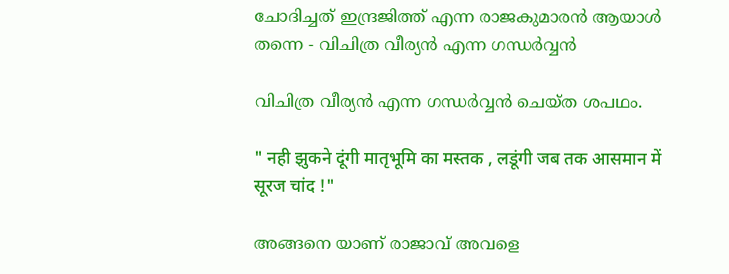ചോദിച്ചത് ഇന്ദ്രജിത്ത് എന്ന രാജകുമാരൻ ആയാൾ  തന്നെ - വിചിത്ര വീര്യൻ എന്ന ഗന്ധർവ്വൻ

വിചിത്ര വീര്യൻ എന്ന ഗന്ധർവ്വൻ ചെയ്ത ശപഥം.

" नही झुकने दूंगी मातृभूमि का मस्तक , लडूंगी जब तक आसमान में सूरज चांद !"

അങ്ങനെ യാണ് രാജാവ് അവളെ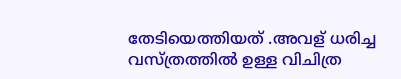തേടിയെത്തിയത് .അവള് ധരിച്ച വസ്ത്രത്തിൽ ഉള്ള വിചിത്ര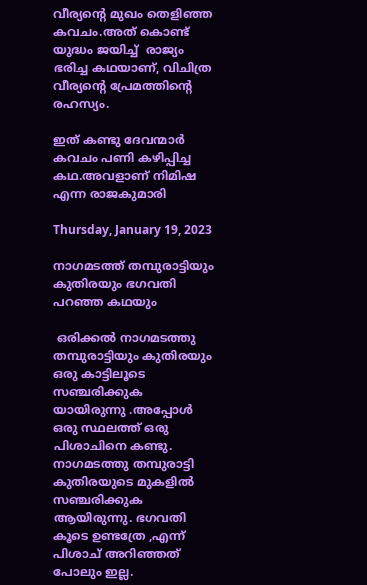വീര്യൻ്റെ മുഖം തെളിഞ്ഞ കവചം.അത് കൊണ്ട് യുദ്ധം ജയിച്ച്  രാജ്യം ഭരിച്ച കഥയാണ്, വിചിത്ര വീര്യൻ്റെ പ്രേമത്തിൻ്റെ രഹസ്യം.

ഇത് കണ്ടു ദേവന്മാർ കവചം പണി കഴിപ്പിച്ച കഥ.അവളാണ് നിമിഷ എന്ന രാജകുമാരി

Thursday, January 19, 2023

നാഗമടത്ത് തമ്പുരാട്ടിയും കുതിരയും ഭഗവതി പറഞ്ഞ കഥയും

 ഒരിക്കൽ നാഗമടത്തു തമ്പുരാട്ടിയും കുതിരയും ഒരു കാട്ടിലൂടെ സഞ്ചരിക്കുക യായിരുന്നു .അപ്പോൾ ഒരു സ്ഥലത്ത് ഒരു പിശാചിനെ കണ്ടു. നാഗമടത്തു തമ്പുരാട്ടി കുതിരയുടെ മുകളിൽ സഞ്ചരിക്കുക ആയിരുന്നു. ഭഗവതി കൂടെ ഉണ്ടത്രേ ,എന്ന് പിശാച് അറിഞ്ഞത് പോലും ഇല്ല.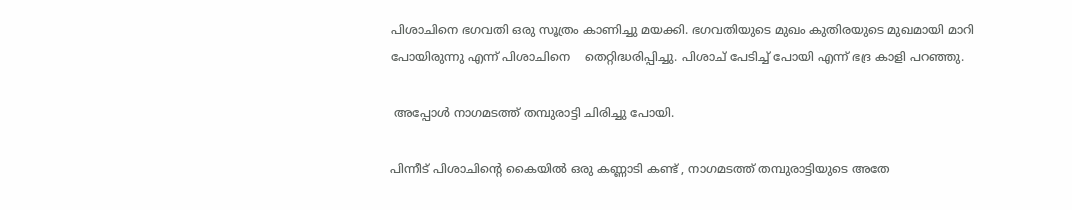പിശാചിനെ ഭഗവതി ഒരു സൂത്രം കാണിച്ചു മയക്കി. ഭഗവതിയുടെ മുഖം കുതിരയുടെ മുഖമായി മാറി പോയിരുന്നു എന്ന് പിശാചിനെ    തെറ്റിദ്ധരിപ്പിച്ചു. പിശാച് പേടിച്ച് പോയി എന്ന് ഭദ്ര കാളി പറഞ്ഞു.

 അപ്പോൾ നാഗമടത്ത് തമ്പുരാട്ടി ചിരിച്ചു പോയി.

പിന്നീട് പിശാചിൻ്റെ കൈയിൽ ഒരു കണ്ണാടി കണ്ട് , നാഗമടത്ത് തമ്പുരാട്ടിയുടെ അതേ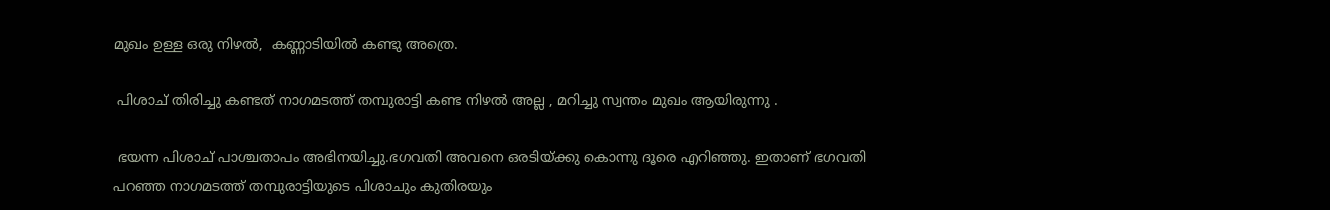മുഖം ഉള്ള ഒരു നിഴൽ,  കണ്ണാടിയിൽ കണ്ടു അത്രെ.

 പിശാച് തിരിച്ചു കണ്ടത് നാഗമടത്ത് തമ്പുരാട്ടി കണ്ട നിഴൽ അല്ല , മറിച്ചു സ്വന്തം മുഖം ആയിരുന്നു .

 ഭയന്ന പിശാച് പാശ്ചതാപം അഭിനയിച്ചു.ഭഗവതി അവനെ ഒരടിയ്ക്കു കൊന്നു ദൂരെ എറിഞ്ഞു. ഇതാണ് ഭഗവതി പറഞ്ഞ നാഗമടത്ത് തമ്പുരാട്ടിയുടെ പിശാചും കുതിരയും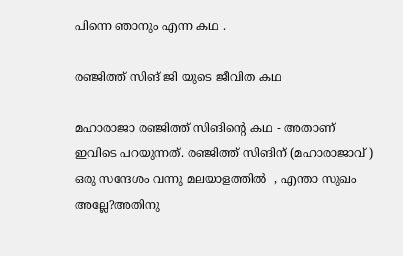പിന്നെ ഞാനും എന്ന കഥ .

രഞ്ജിത്ത് സിങ് ജി യുടെ ജീവിത കഥ

മഹാരാജാ രഞ്ജിത്ത് സിങിൻ്റെ കഥ - അതാണ് ഇവിടെ പറയുന്നത്. രഞ്ജിത്ത് സിങിന് (മഹാരാജാവ് ) ഒരു സന്ദേശം വന്നു മലയാളത്തിൽ  , എന്താ സുഖം അല്ലേ?അതിനു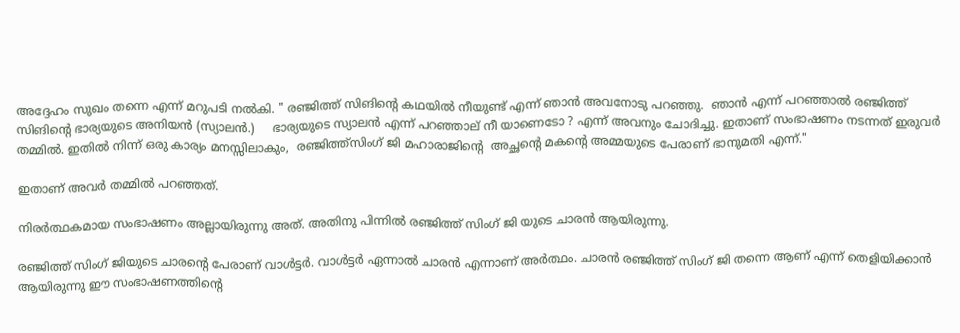അദ്ദേഹം സുഖം തന്നെ എന്ന് മറുപടി നൽകി. " രഞ്ജിത്ത് സിങിൻ്റെ കഥയിൽ നീയുണ്ട് എന്ന് ഞാൻ അവനോടു പറഞ്ഞു.  ഞാൻ എന്ന് പറഞ്ഞാൽ രഞ്ജിത്ത് സിങിൻ്റെ ഭാര്യയുടെ അനിയൻ (സ്യാലൻ.)     ഭാര്യയുടെ സ്യാലൻ എന്ന് പറഞ്ഞാല് നീ യാണെടോ ? എന്ന് അവനും ചോദിച്ചു. ഇതാണ് സംഭാഷണം നടന്നത് ഇരുവർ തമ്മിൽ. ഇതിൽ നിന്ന് ഒരു കാര്യം മനസ്സിലാകും,  രഞ്ജിത്ത്സിംഗ് ജി മഹാരാജിൻ്റെ  അച്ഛൻ്റെ മകൻ്റെ അമ്മയുടെ പേരാണ് ഭാനുമതി എന്ന്."

ഇതാണ് അവർ തമ്മിൽ പറഞ്ഞത്.

നിരർത്ഥകമായ സംഭാഷണം അല്ലായിരുന്നു അത്. അതിനു പിന്നിൽ രഞ്ജിത്ത് സിംഗ് ജി യുടെ ചാരൻ ആയിരുന്നു.

രഞ്ജിത്ത് സിംഗ് ജിയുടെ ചാരൻ്റെ പേരാണ് വാൾട്ടർ. വാൾട്ടർ ഏന്നാൽ ചാരൻ എന്നാണ് അർത്ഥം. ചാരൻ രഞ്ജിത്ത് സിംഗ് ജി തന്നെ ആണ് എന്ന് തെളിയിക്കാൻ ആയിരുന്നു ഈ സംഭാഷണത്തിൻ്റെ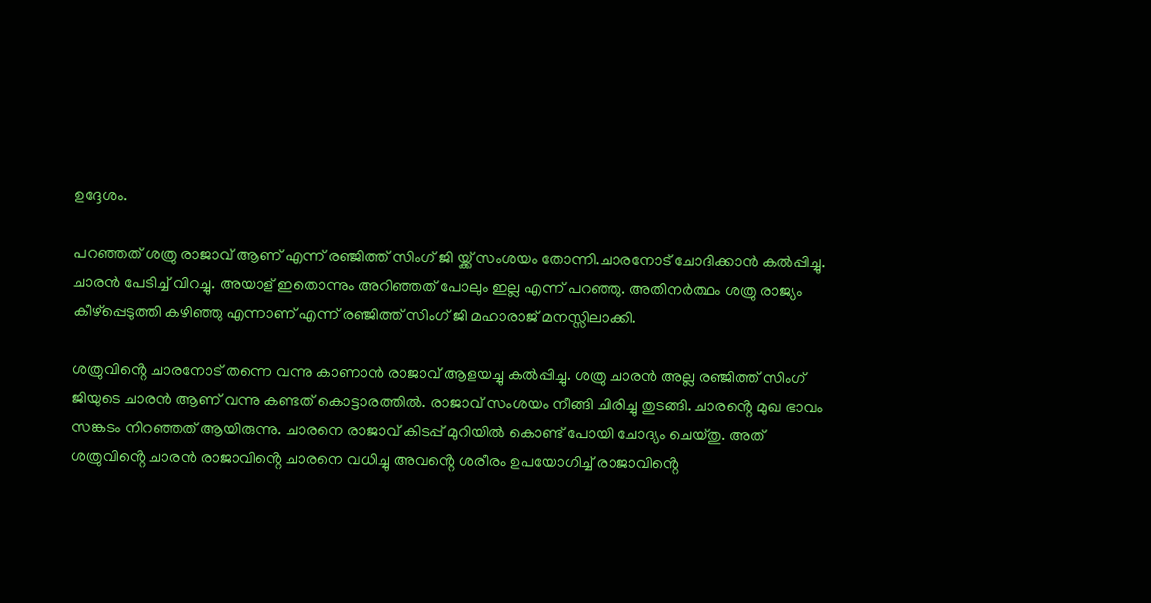ഉദ്ദേശം.

പറഞ്ഞത് ശത്രു രാജാവ് ആണ് എന്ന് രഞ്ജിത്ത് സിംഗ് ജി യ്ക്ക് സംശയം തോന്നി.ചാരനോട് ചോദിക്കാൻ കൽപ്പിച്ചു. ചാരൻ പേടിച്ച് വിറച്ചു. അയാള് ഇതൊന്നും അറിഞ്ഞത് പോലും ഇല്ല എന്ന് പറഞ്ഞു. അതിനർത്ഥം ശത്രു രാജ്യം കീഴ്പ്പെടുത്തി കഴിഞ്ഞു എന്നാണ് എന്ന് രഞ്ജിത്ത് സിംഗ് ജി മഹാരാജ് മനസ്സിലാക്കി.

ശത്രുവിൻ്റെ ചാരനോട് തന്നെ വന്നു കാണാൻ രാജാവ് ആളയച്ചു കൽപ്പിച്ചു. ശത്രു ചാരൻ അല്ല രഞ്ജിത്ത് സിംഗ് ജിയുടെ ചാരൻ ആണ് വന്നു കണ്ടത് കൊട്ടാരത്തിൽ. രാജാവ് സംശയം നീങ്ങി ചിരിച്ചു തുടങ്ങി. ചാരൻ്റെ മുഖ ഭാവം സങ്കടം നിറഞ്ഞത് ആയിരുന്നു. ചാരനെ രാജാവ് കിടപ്പ് മുറിയിൽ കൊണ്ട് പോയി ചോദ്യം ചെയ്തു. അത് ശത്രുവിൻ്റെ ചാരൻ രാജാവിൻ്റെ ചാരനെ വധിച്ചു അവൻ്റെ ശരീരം ഉപയോഗിച്ച് രാജാവിൻ്റെ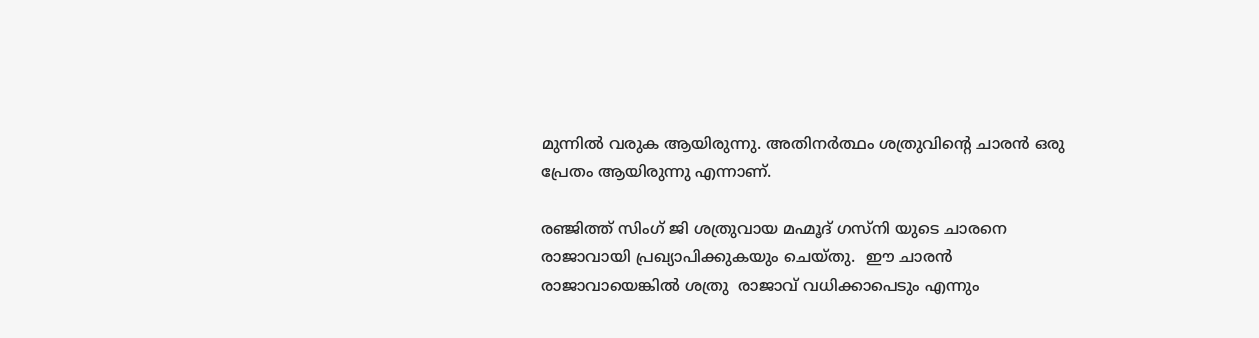മുന്നിൽ വരുക ആയിരുന്നു. അതിനർത്ഥം ശത്രുവിൻ്റെ ചാരൻ ഒരു പ്രേതം ആയിരുന്നു എന്നാണ്.

രഞ്ജിത്ത് സിംഗ് ജി ശത്രുവായ മഹ്മൂദ് ഗസ്നി യുടെ ചാരനെ രാജാവായി പ്രഖ്യാപിക്കുകയും ചെയ്തു.  ഈ ചാരൻ രാജാവായെങ്കിൽ ശത്രു  രാജാവ് വധിക്കാപെടും എന്നും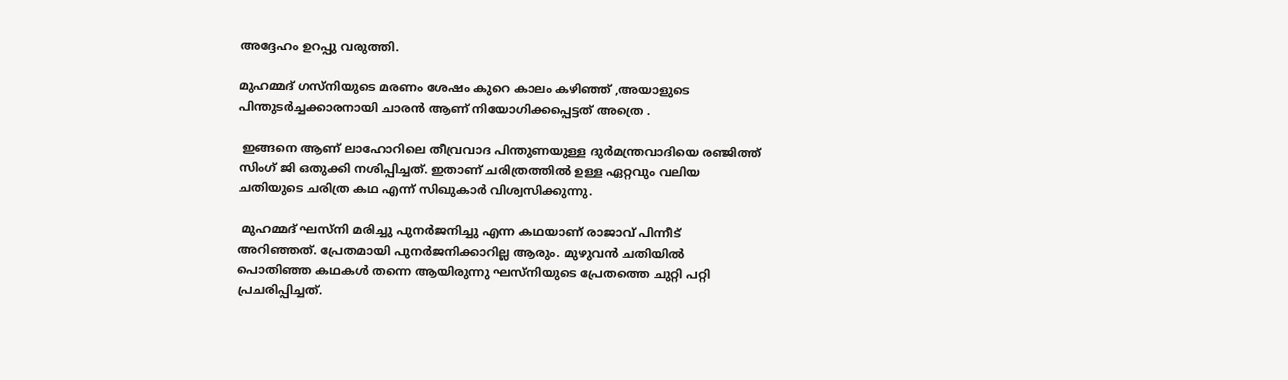അദ്ദേഹം ഉറപ്പു വരുത്തി.

മുഹമ്മദ് ഗസ്‌നിയുടെ മരണം ശേഷം കുറെ കാലം കഴിഞ്ഞ് ,അയാളുടെ  പിന്തുടർച്ചക്കാരനായി ചാരൻ ആണ് നിയോഗിക്കപ്പെട്ടത് അത്രെ .

 ഇങ്ങനെ ആണ് ലാഹോറിലെ തീവ്രവാദ പിന്തുണയുള്ള ദുർമന്ത്രവാദിയെ രഞ്ജിത്ത് സിംഗ് ജി ഒതുക്കി നശിപ്പിച്ചത്. ഇതാണ് ചരിത്രത്തിൽ ഉള്ള ഏറ്റവും വലിയ ചതിയുടെ ചരിത്ര കഥ എന്ന് സിഖുകാർ വിശ്വസിക്കുന്നു.

 മുഹമ്മദ് ഘസ്നി മരിച്ചു പുനർജനിച്ചു എന്ന കഥയാണ് രാജാവ് പിന്നീട് അറിഞ്ഞത്. പ്രേതമായി പുനർജനിക്കാറില്ല ആരും. മുഴുവൻ ചതിയിൽ പൊതിഞ്ഞ കഥകൾ തന്നെ ആയിരുന്നു ഘസ്നിയുടെ പ്രേതത്തെ ചുറ്റി പറ്റി പ്രചരിപ്പിച്ചത്.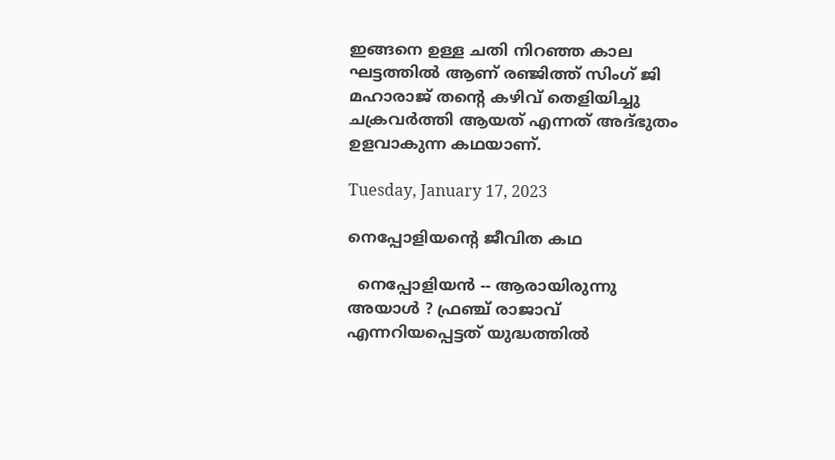ഇങ്ങനെ ഉള്ള ചതി നിറഞ്ഞ കാല ഘട്ടത്തിൽ ആണ് രഞ്ജിത്ത് സിംഗ് ജി മഹാരാജ് തൻ്റെ കഴിവ് തെളിയിച്ചു ചക്രവർത്തി ആയത് എന്നത് അദ്ഭുതം ഉളവാകുന്ന കഥയാണ്.

Tuesday, January 17, 2023

നെപ്പോളിയൻ്റെ ജീവിത കഥ

  നെപ്പോളിയൻ -- ആരായിരുന്നു അയാൾ ? ഫ്രഞ്ച് രാജാവ് എന്നറിയപ്പെട്ടത് യുദ്ധത്തിൽ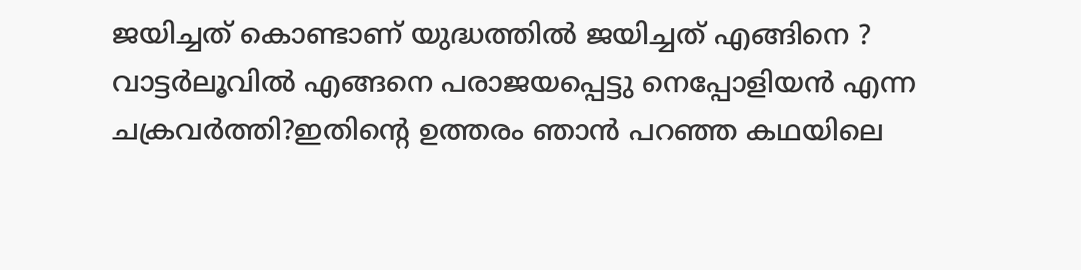ജയിച്ചത് കൊണ്ടാണ് യുദ്ധത്തിൽ ജയിച്ചത് എങ്ങിനെ ? വാട്ടർലൂവിൽ എങ്ങനെ പരാജയപ്പെട്ടു നെപ്പോളിയൻ എന്ന ചക്രവർത്തി?ഇതിന്റെ ഉത്തരം ഞാൻ പറഞ്ഞ കഥയിലെ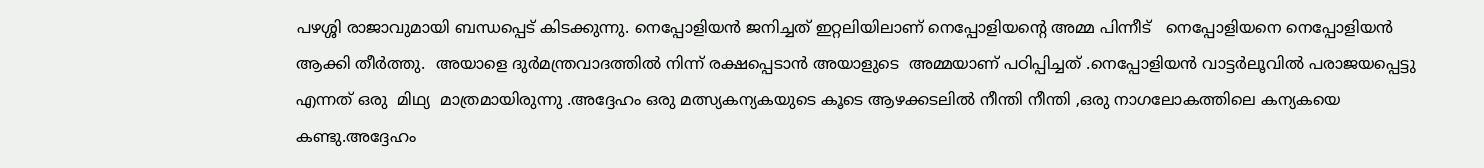പഴശ്ശി രാജാവുമായി ബന്ധപ്പെട് കിടക്കുന്നു. നെപ്പോളിയൻ ജനിച്ചത് ഇറ്റലിയിലാണ് നെപ്പോളിയന്റെ അമ്മ പിന്നീട്   നെപ്പോളിയനെ നെപ്പോളിയൻ ആക്കി തീർത്തു.  അയാളെ ദുർമന്ത്രവാദത്തിൽ നിന്ന് രക്ഷപ്പെടാൻ അയാളുടെ  അമ്മയാണ് പഠിപ്പിച്ചത് .നെപ്പോളിയൻ വാട്ടർലൂവിൽ പരാജയപ്പെട്ടു എന്നത് ഒരു  മിഥ്യ  മാത്രമായിരുന്നു .അദ്ദേഹം ഒരു മത്സ്യകന്യകയുടെ കൂടെ ആഴക്കടലിൽ നീന്തി നീന്തി ,ഒരു നാഗലോകത്തിലെ കന്യകയെ കണ്ടു.അദ്ദേഹം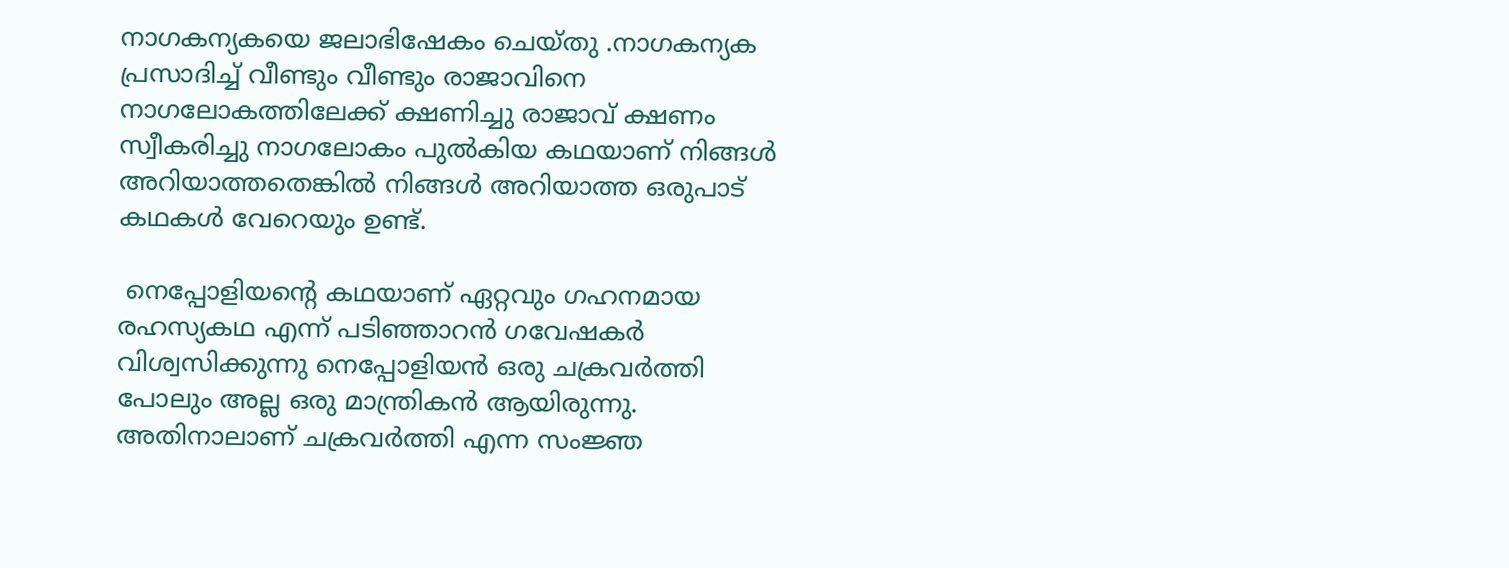നാഗകന്യകയെ ജലാഭിഷേകം ചെയ്തു .നാഗകന്യക പ്രസാദിച്ച് വീണ്ടും വീണ്ടും രാജാവിനെ നാഗലോകത്തിലേക്ക് ക്ഷണിച്ചു രാജാവ് ക്ഷണം സ്വീകരിച്ചു നാഗലോകം പുൽകിയ കഥയാണ് നിങ്ങൾ അറിയാത്തതെങ്കിൽ നിങ്ങൾ അറിയാത്ത ഒരുപാട് കഥകൾ വേറെയും ഉണ്ട്.

 നെപ്പോളിയന്റെ കഥയാണ് ഏറ്റവും ഗഹനമായ രഹസ്യകഥ എന്ന് പടിഞ്ഞാറൻ ഗവേഷകർ വിശ്വസിക്കുന്നു നെപ്പോളിയൻ ഒരു ചക്രവർത്തി പോലും അല്ല ഒരു മാന്ത്രികൻ ആയിരുന്നു. അതിനാലാണ് ചക്രവർത്തി എന്ന സംജ്ഞ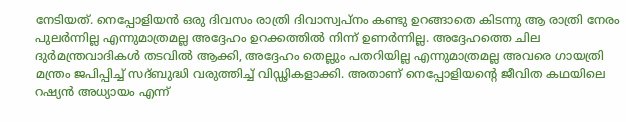നേടിയത്. നെപ്പോളിയൻ ഒരു ദിവസം രാത്രി ദിവാസ്വപ്നം കണ്ടു ഉറങ്ങാതെ കിടന്നു ആ രാത്രി നേരം പുലർന്നില്ല എന്നുമാത്രമല്ല അദ്ദേഹം ഉറക്കത്തിൽ നിന്ന് ഉണർന്നില്ല. അദ്ദേഹത്തെ ചില ദുർമന്ത്രവാദികൾ തടവിൽ ആക്കി, അദ്ദേഹം തെല്ലും പതറിയില്ല എന്നുമാത്രമല്ല അവരെ ഗായത്രി മന്ത്രം ജപിപ്പിച്ച് സദ്ബുദ്ധി വരുത്തിച്ച് വിഡ്ഢികളാക്കി. അതാണ് നെപ്പോളിയന്റെ ജീവിത കഥയിലെ റഷ്യൻ അധ്യായം എന്ന്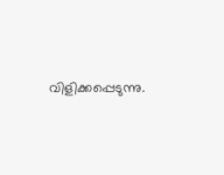വിളിക്കപ്പെടുന്നു.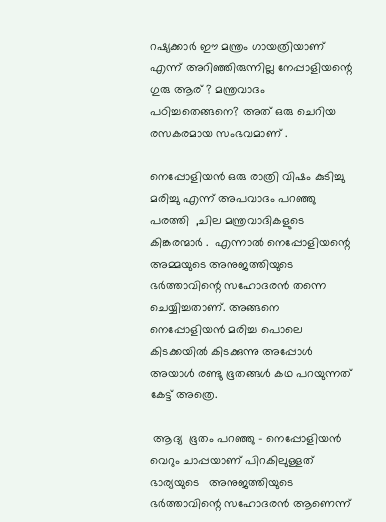റഷ്യക്കാർ ഈ മന്ത്രം ഗായത്രിയാണ് എന്ന് അറിഞ്ഞിരുന്നില്ല നേപ്പാളിയന്റെ  ഗുരു ആര് ? മന്ത്രവാദം പഠിച്ചതെങ്ങനെ? അത് ഒരു ചെറിയ രസകരമായ സംഭവമാണ് .

നെപ്പോളിയൻ ഒരു രാത്രി വിഷം കുടിച്ചു മരിച്ചു എന്ന് അപവാദം പറഞ്ഞു പരത്തി  ,ചില മന്ത്രവാദികളുടെ കിങ്കരന്മാർ .  എന്നാൽ നെപ്പോളിയന്റെ അമ്മയുടെ അനുജത്തിയുടെ ഭർത്താവിന്റെ സഹോദരൻ തന്നെ ചെയ്യിച്ചതാണ്. അങ്ങനെ നെപ്പോളിയൻ മരിച്ച പൊലെ കിടക്കയിൽ കിടക്കുന്നു അപ്പോൾ അയാൾ രണ്ടു ഭൂതങ്ങൾ കഥ പറയുന്നത് കേട്ട് അത്രെ.

 ആദ്യ  ഭൂതം പറഞ്ഞു - നെപ്പോളിയൻ വെറും ചാപ്പയാണ് പിറകിലുള്ളത്  ഭാര്യയുടെ   അനുജത്തിയുടെ ഭർത്താവിന്റെ സഹോദരൻ ആണെന്ന്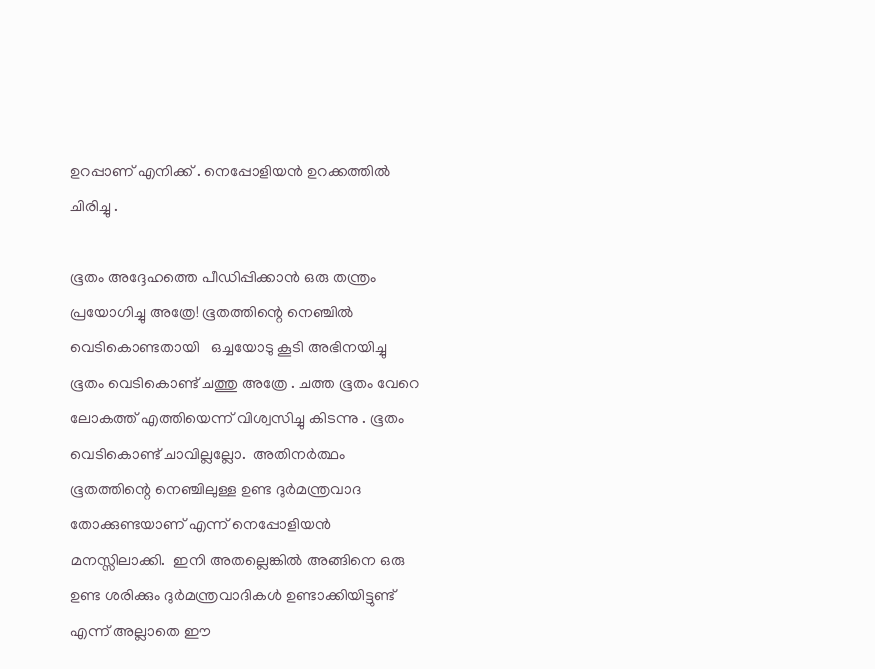ഉറപ്പാണ് എനിക്ക് . നെപ്പോളിയൻ ഉറക്കത്തിൽ ചിരിച്ചു .

ഭൂതം അദ്ദേഹത്തെ പീഡിപ്പിക്കാൻ ഒരു തന്ത്രം പ്രയോഗിച്ചു അത്രേ! ഭൂതത്തിന്റെ നെഞ്ചിൽ വെടികൊണ്ടതായി   ഒച്ചയോടു കൂടി അഭിനയിച്ചു ഭൂതം വെടികൊണ്ട് ചത്തു അത്രേ . ചത്ത ഭൂതം വേറെ ലോകത്ത് എത്തിയെന്ന് വിശ്വസിച്ചു കിടന്നു . ഭൂതം വെടികൊണ്ട് ചാവില്ലല്ലോ.  അതിനർത്ഥം ഭൂതത്തിന്റെ നെഞ്ചിലുള്ള ഉണ്ട ദുർമന്ത്രവാദ   തോക്കുണ്ടയാണ് എന്ന് നെപ്പോളിയൻ മനസ്സിലാക്കി.  ഇനി അതല്ലെങ്കിൽ അങ്ങിനെ ഒരു ഉണ്ട ശരിക്കും ദുർമന്ത്രവാദികൾ ഉണ്ടാക്കിയിട്ടുണ്ട് എന്ന് അല്ലാതെ ഈ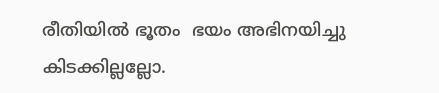രീതിയിൽ ഭൂതം  ഭയം അഭിനയിച്ചു കിടക്കില്ലല്ലോ.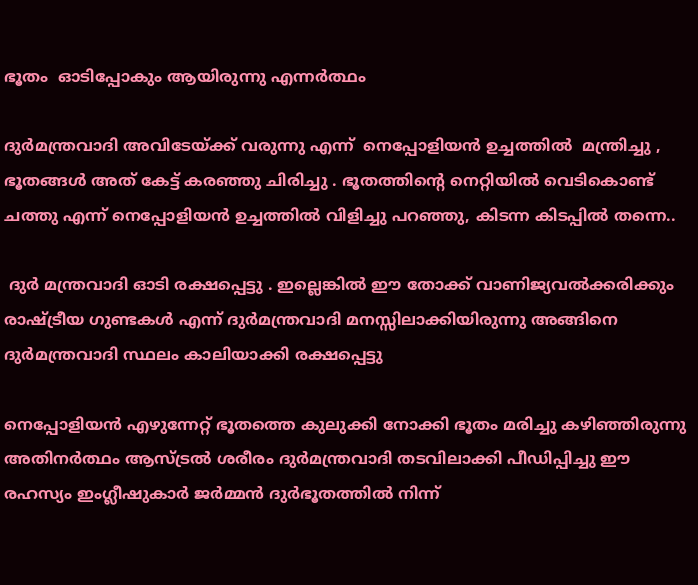ഭൂതം  ഓടിപ്പോകും ആയിരുന്നു എന്നർത്ഥം

ദുർമന്ത്രവാദി അവിടേയ്ക്ക് വരുന്നു എന്ന്  നെപ്പോളിയൻ ഉച്ചത്തിൽ  മന്ത്രിച്ചു , ഭൂതങ്ങൾ അത് കേട്ട് കരഞ്ഞു ചിരിച്ചു . ഭൂതത്തിന്റെ നെറ്റിയിൽ വെടികൊണ്ട് ചത്തു എന്ന് നെപ്പോളിയൻ ഉച്ചത്തിൽ വിളിച്ചു പറഞ്ഞു, കിടന്ന കിടപ്പിൽ തന്നെ..

 ദുർ മന്ത്രവാദി ഓടി രക്ഷപ്പെട്ടു . ഇല്ലെങ്കിൽ ഈ തോക്ക് വാണിജ്യവൽക്കരിക്കും രാഷ്ട്രീയ ഗുണ്ടകൾ എന്ന് ദുർമന്ത്രവാദി മനസ്സിലാക്കിയിരുന്നു അങ്ങിനെ ദുർമന്ത്രവാദി സ്ഥലം കാലിയാക്കി രക്ഷപ്പെട്ടു

നെപ്പോളിയൻ എഴുന്നേറ്റ് ഭൂതത്തെ കുലുക്കി നോക്കി ഭൂതം മരിച്ചു കഴിഞ്ഞിരുന്നു അതിനർത്ഥം ആസ്ട്രൽ ശരീരം ദുർമന്ത്രവാദി തടവിലാക്കി പീഡിപ്പിച്ചു ഈ രഹസ്യം ഇംഗ്ലീഷുകാർ ജർമ്മൻ ദുർഭൂതത്തിൽ നിന്ന്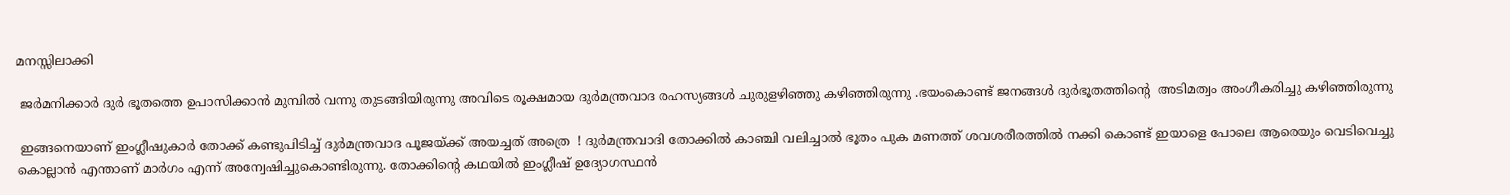മനസ്സിലാക്കി

 ജർമനിക്കാർ ദുർ ഭൂതത്തെ ഉപാസിക്കാൻ മുമ്പിൽ വന്നു തുടങ്ങിയിരുന്നു അവിടെ രൂക്ഷമായ ദുർമന്ത്രവാദ രഹസ്യങ്ങൾ ചുരുളഴിഞ്ഞു കഴിഞ്ഞിരുന്നു .ഭയംകൊണ്ട് ജനങ്ങൾ ദുർഭൂതത്തിൻ്റെ  അടിമത്വം അംഗീകരിച്ചു കഴിഞ്ഞിരുന്നു

 ഇങ്ങനെയാണ് ഇംഗ്ലീഷുകാർ തോക്ക് കണ്ടുപിടിച്ച് ദുർമന്ത്രവാദ പൂജയ്ക്ക് അയച്ചത് അത്രെ  ! ദുർമന്ത്രവാദി തോക്കിൽ കാഞ്ചി വലിച്ചാൽ ഭൂതം പുക മണത്ത് ശവശരീരത്തിൽ നക്കി കൊണ്ട് ഇയാളെ പോലെ ആരെയും വെടിവെച്ചു കൊല്ലാൻ എന്താണ് മാർഗം എന്ന് അന്വേഷിച്ചുകൊണ്ടിരുന്നു. തോക്കിന്റെ കഥയിൽ ഇംഗ്ലീഷ് ഉദ്യോഗസ്ഥൻ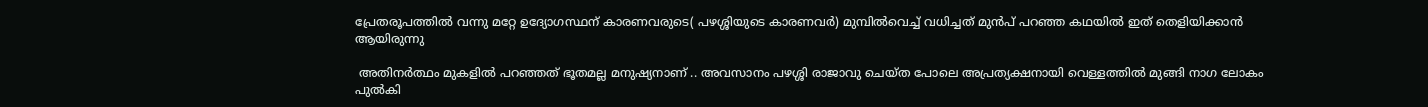പ്രേതരൂപത്തിൽ വന്നു മറ്റേ ഉദ്യോഗസ്ഥന് കാരണവരുടെ( പഴശ്ശിയുടെ കാരണവർ) മുമ്പിൽവെച്ച് വധിച്ചത് മുൻപ് പറഞ്ഞ കഥയിൽ ഇത് തെളിയിക്കാൻ ആയിരുന്നു

 അതിനർത്ഥം മുകളിൽ പറഞ്ഞത് ഭൂതമല്ല മനുഷ്യനാണ് .. അവസാനം പഴശ്ശി രാജാവു ചെയ്ത പോലെ അപ്രത്യക്ഷനായി വെള്ളത്തിൽ മുങ്ങി നാഗ ലോകം പുൽകി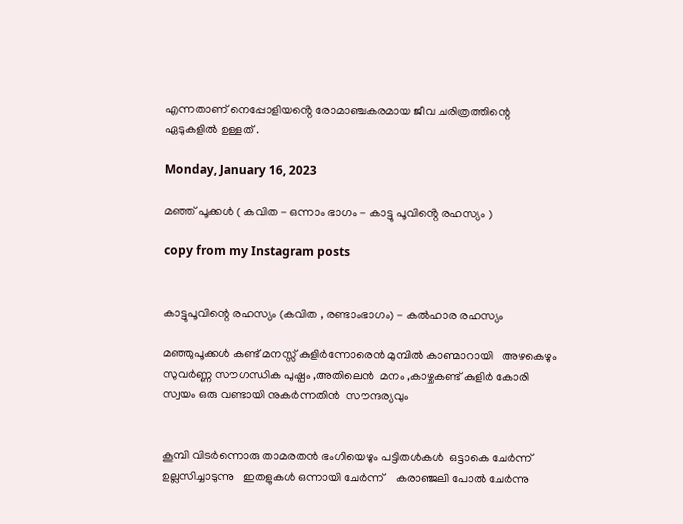എന്നതാണ് നെപ്പോളിയൻ്റെ രോമാഞ്ചകരമായ ജീവ ചരിത്രത്തിന്റെ ഏടുകളിൽ ഉള്ളത് .

Monday, January 16, 2023

മഞ്ഞ് പൂക്കൾ ( കവിത - ഒന്നാം ഭാഗം - കാട്ടു പൂവിൻ്റെ രഹസ്യം )

copy from my Instagram posts


കാട്ടുപൂവിന്റെ രഹസ്യം (കവിത , രണ്ടാംഭാഗം) - കൽഹാര രഹസ്യം

മഞ്ഞുപൂക്കൾ കണ്ട് മനസ്സ് കുളിർന്നോരെൻ മുമ്പിൽ കാണ്മാറായി   അഴകെഴും  സുവർണ്ണ സൗഗന്ധിക പുഷ്പം ,അതിലെൻ  മനം ,കാഴ്ചകണ്ട് കുളിർ കോരി സ്വയം ഒരു വണ്ടായി നുകർന്നതിൻ  സൗന്ദര്യവും


കൂമ്പി വിടർന്നൊരു താമരതൻ ഭംഗിയെഴും പട്ടിതൾകൾ  ഒട്ടാകെ ചേർന്ന്  ഉല്ലസിച്ചാടുന്നു   ഇതളുകൾ ഒന്നായി ചേർന്ന്    കരാഞ്ജലി പോൽ ചേർന്നു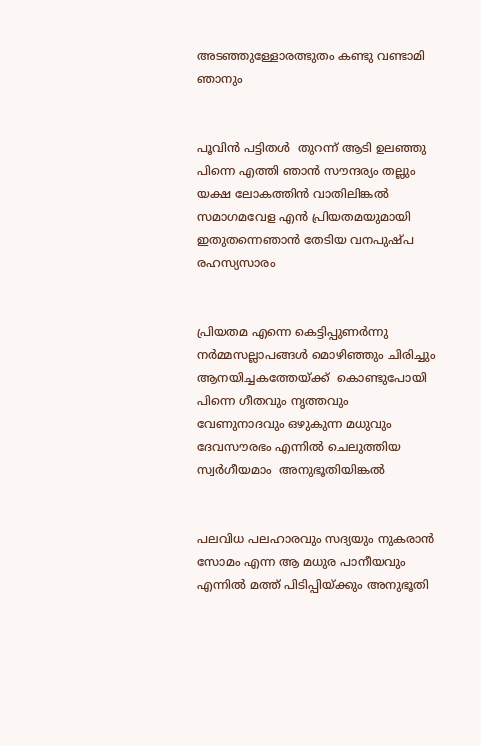അടഞ്ഞുള്ളോരത്ഭുതം കണ്ടു വണ്ടാമി ഞാനും


പൂവിൻ പട്ടിതൾ  തുറന്ന് ആടി ഉലഞ്ഞു പിന്നെ എത്തി ഞാൻ സൗന്ദര്യം തല്ലും യക്ഷ ലോകത്തിൻ വാതിലിങ്കൽ സമാഗമവേള എൻ പ്രിയതമയുമായി ഇതുതന്നെഞാൻ തേടിയ വനപുഷ്പ രഹസ്യസാരം


പ്രിയതമ എന്നെ കെട്ടിപ്പുണർന്നു നർമ്മസല്ലാപങ്ങൾ മൊഴിഞ്ഞും ചിരിച്ചും ആനയിച്ചകത്തേയ്ക്ക്  കൊണ്ടുപോയി പിന്നെ ഗീതവും നൃത്തവും വേണുനാദവും ഒഴുകുന്ന മധുവും ദേവസൗരഭം എന്നിൽ ചെലുത്തിയ സ്വർഗീയമാം  അനുഭൂതിയിങ്കൽ


പലവിധ പലഹാരവും സദ്യയും നുകരാൻ സോമം എന്ന ആ മധുര പാനീയവും എന്നിൽ മത്ത് പിടിപ്പിയ്ക്കും അനുഭൂതി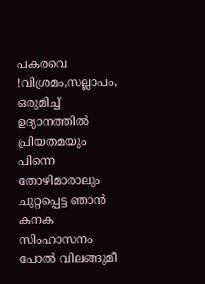പകരവെ !വിശ്രമം,സല്ലാപം, ഒരുമിച്ച് ഉദ്യാനത്തിൽ പ്രിയതമയും  പിന്നെ തോഴിമാരാലും ചുറ്റപ്പെട്ട ഞാൻ കനക സിംഹാസനം പോൽ വിലങ്ങുമീ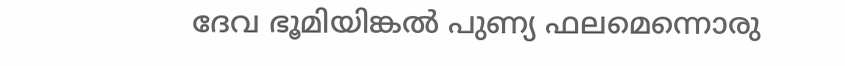ദേവ ഭൂമിയിങ്കൽ പുണ്യ ഫലമെന്നൊരു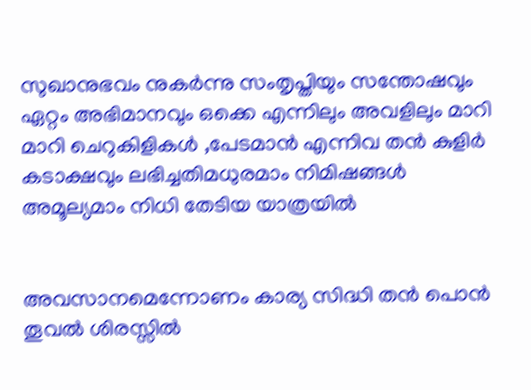സുഖാനുഭവം നുകർന്നു സംതൃപ്തിയും സന്തോഷവും ഏറ്റം അഭിമാനവും ഒക്കെ എന്നിലും അവളിലും മാറി മാറി ചെറുകിളികൾ ,പേടമാൻ എന്നിവ തൻ കുളിർ കടാക്ഷവും ലഭിച്ചതിമധുരമാം നിമിഷങ്ങൾ അമൂല്യമാം നിധി തേടിയ യാത്രയിൽ


അവസാനമെന്നോണം കാര്യ സിദ്ധി തൻ പൊൻ തൂവൽ ശിരസ്സിൽ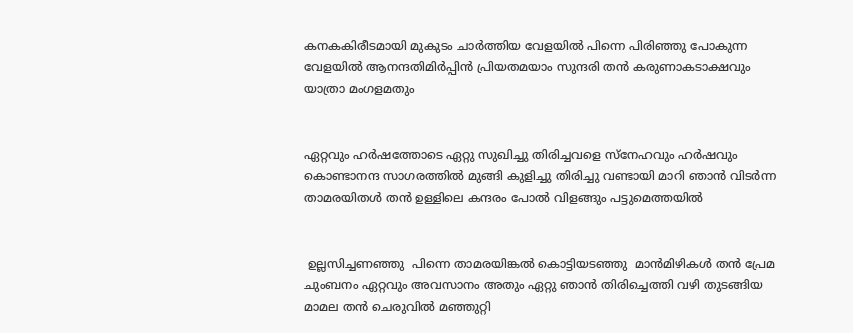കനകകിരീടമായി മുകുടം ചാർത്തിയ വേളയിൽ പിന്നെ പിരിഞ്ഞു പോകുന്ന വേളയിൽ ആനന്ദതിമിർപ്പിൻ പ്രിയതമയാം സുന്ദരി തൻ കരുണാകടാക്ഷവും യാത്രാ മംഗളമതും


ഏറ്റവും ഹർഷത്തോടെ ഏറ്റു സുഖിച്ചു തിരിച്ചവളെ സ്നേഹവും ഹർഷവും കൊണ്ടാനന്ദ സാഗരത്തിൽ മുങ്ങി കുളിച്ചു തിരിച്ചു വണ്ടായി മാറി ഞാൻ വിടർന്ന താമരയിതൾ തൻ ഉള്ളിലെ കന്ദരം പോൽ വിളങ്ങും പട്ടുമെത്തയിൽ


 ഉല്ലസിച്ചണഞ്ഞു  പിന്നെ താമരയിങ്കൽ കൊട്ടിയടഞ്ഞു  മാൻമിഴികൾ തൻ പ്രേമ ചുംബനം ഏറ്റവും അവസാനം അതും ഏറ്റു ഞാൻ തിരിച്ചെത്തി വഴി തുടങ്ങിയ മാമല തൻ ചെരുവിൽ മഞ്ഞുറ്റി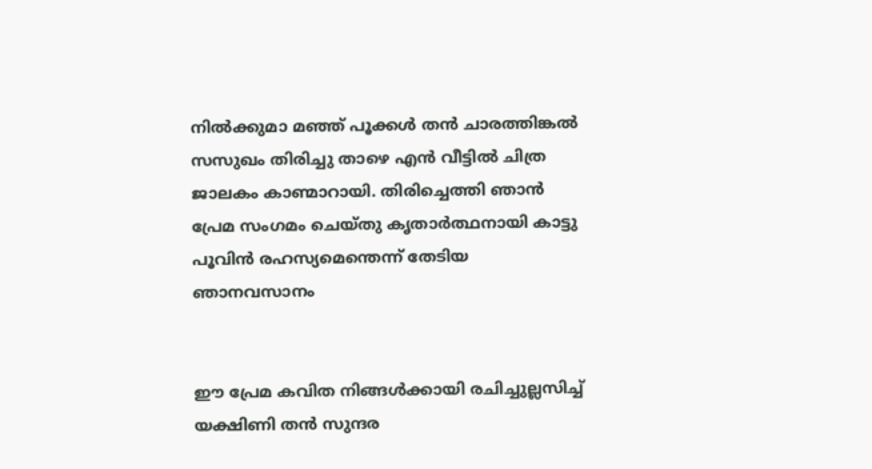നിൽക്കുമാ മഞ്ഞ് പൂക്കൾ തൻ ചാരത്തിങ്കൽ സസുഖം തിരിച്ചു താഴെ എൻ വീട്ടിൽ ചിത്ര ജാലകം കാണ്മാറായി. തിരിച്ചെത്തി ഞാൻ പ്രേമ സംഗമം ചെയ്തു കൃതാർത്ഥനായി കാട്ടു പൂവിൻ രഹസ്യമെന്തെന്ന് തേടിയ ഞാനവസാനം


ഈ പ്രേമ കവിത നിങ്ങൾക്കായി രചിച്ചുല്ലസിച്ച്  യക്ഷിണി തൻ സുന്ദര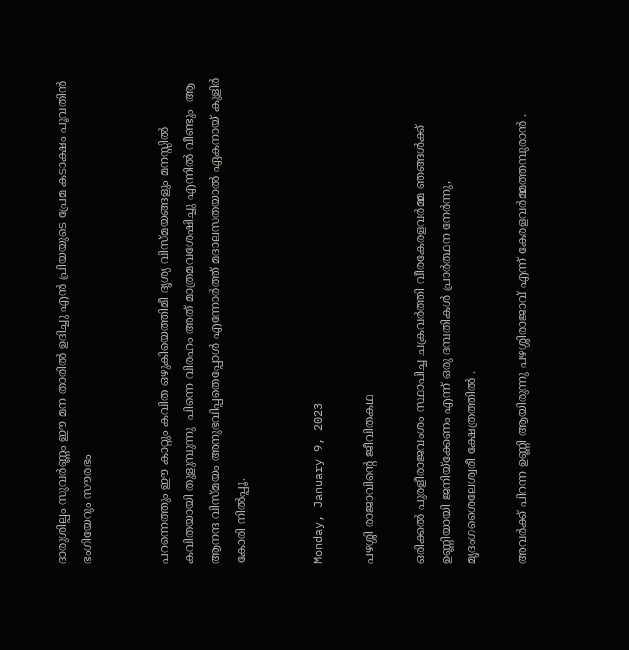ദാരുശില്പം സുവർണ്ണം ഈ മന താരിൽ ഉദിച്ചു എൻ പ്രിയയുടെ പ്രേമ കടാക്ഷം പൂവതിൻ ഭംഗിയേറും സൗരഭം


പറന്നെത്തും ഈ കാറ്റും കവിത ഒഴുകിയെത്തിമീ ദൃശ്യ വിസ്മയങ്ങളും മനസ്സിൽ കവിതയായി തുളുമ്പുന്നു  പിന്നെ വിരഹം അത് മാത്രമവശേഷിച്ചു എന്നിൽ വീണ്ടും  ആ ആനന്ദ വിസ്മയം അനുഭവിപ്പതെപ്പോൾ എന്നോർത്ത് മദാലസതയാൽ ഏകനായ് കുളിർ കോരി നിൽപ്പൂ.


Monday, January 9, 2023

പഴശ്ശി രാജാവിൻ്റെ ജീവിതകഥ

ഒരിക്കൽ പുരളീരാജവംശം സ്ഥാപിച്ച ചക്രവർത്തി വീരകേരളവർമ്മ ഞങ്ങൾക്ക് ഉണ്ണിയായി ജനിയ്ക്കേണം എന്ന് ഒരു ദമ്പതികൾ പ്രാർത്ഥന നേർന്നു,
മൃദംഗശൈലേശ്വരീ ക്ഷേത്രത്തിൽ .

അവർക്ക് പിറന്ന ഉണ്ണി ആയിരുന്നു പഴശ്ശിരാജാവ് എന്ന് കേരളവർമ്മത്തമ്പുരാൻ .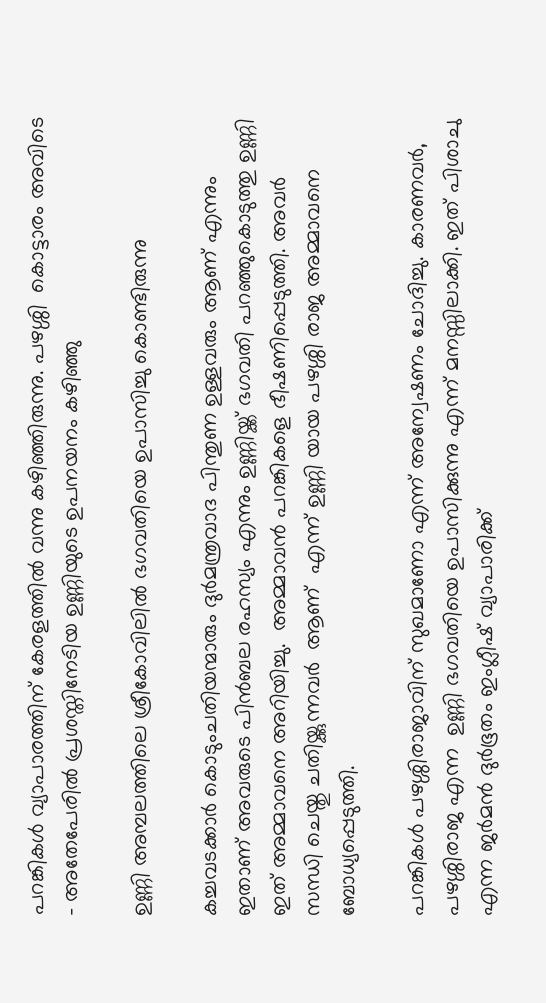പറങ്കികൾ വ്യാപാരത്തിന് കേരളത്തിൽ വന്നു കഴിഞ്ഞിരുന്നു. പഴശ്ശി  കൊട്ടാരം അവിടെ - അതേപേരിൽ പ്രശസ്തിനേടിയ ഉണ്ണിയുടെ ഉപനയനം കഴിഞ്ഞു

ഉണ്ണി അമ്പലത്തിലെ ശ്രീകോവിലിൽ ഭഗവതിയെ ഉപാസിച്ചു കൊണ്ടിരുന്നു

കച്ചവടക്കാർ കൊടുംചതിയന്മാരും ദുർമന്ത്രവാദ പിന്തുണ ഉള്ളവരും ആണ് എന്നും ഇതാണ് അവരുടെ പിൻബല രഹസ്യം എന്നും ഉണ്ണിയ്ക്ക് ഭഗവതി പറഞ്ഞുകൊടുത്തു ഉണ്ണി ഇത് അമ്മാവനെ അറിയിച്ചു.  അമ്മാവൻ പറങ്കികളെ ഭീഷണിപ്പെടുത്തി. അവർ സന്ധി ചെയ്തു ചതിയ്ക്കുന്നവർ  ആണ്  എന്ന് ഉണ്ണി യായ പഴശ്ശി രാജ അമ്മാവനെ ബോധ്യപ്പെടുത്തി.

പറങ്കികൾ പഴശ്ശിരാജാവിന് സുഖമാണോ എന്ന് അന്വേഷണം ചോദിച്ചു. കാരണവർ,  പഴശ്ശിരാജ എന്ന  ഉണ്ണി ഭഗവതിയെ ഉപാസിക്കുന്നു എന്ന് മനസ്സിലാക്കി. ഇത് പിശാചു എന്ന ജർമൻ ദുർഭൂതം ഇംഗ്ലീഷ് വ്യാപാരിക്ക്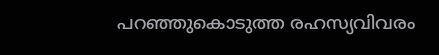പറഞ്ഞുകൊടുത്ത രഹസ്യവിവരം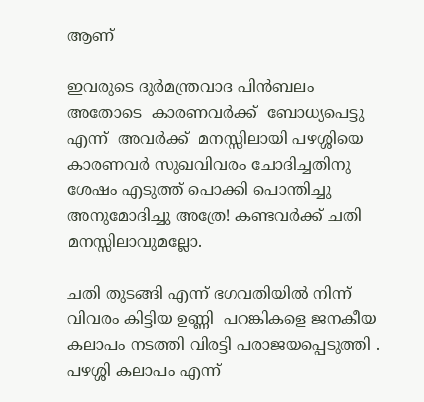ആണ്

ഇവരുടെ ദുർമന്ത്രവാദ പിൻബലം  അതോടെ  കാരണവർക്ക്  ബോധ്യപെട്ടു  എന്ന്  അവർക്ക്  മനസ്സിലായി പഴശ്ശിയെ കാരണവർ സുഖവിവരം ചോദിച്ചതിനു ശേഷം എടുത്ത് പൊക്കി പൊന്തിച്ചു
അനുമോദിച്ചു അത്രേ! കണ്ടവർക്ക് ചതി മനസ്സിലാവുമല്ലോ.

ചതി തുടങ്ങി എന്ന് ഭഗവതിയിൽ നിന്ന് വിവരം കിട്ടിയ ഉണ്ണി  പറങ്കികളെ ജനകീയ കലാപം നടത്തി വിരട്ടി പരാജയപ്പെടുത്തി . പഴശ്ശി കലാപം എന്ന്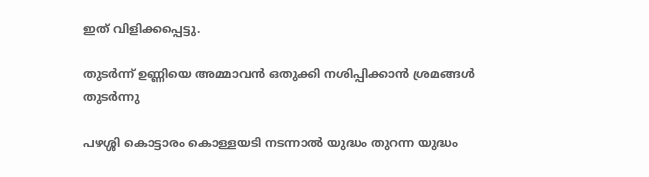ഇത് വിളിക്കപ്പെട്ടു.

തുടർന്ന് ഉണ്ണിയെ അമ്മാവൻ ഒതുക്കി നശിപ്പിക്കാൻ ശ്രമങ്ങൾ തുടർന്നു

പഴശ്ശി കൊട്ടാരം കൊള്ളയടി നടന്നാൽ യുദ്ധം തുറന്ന യുദ്ധം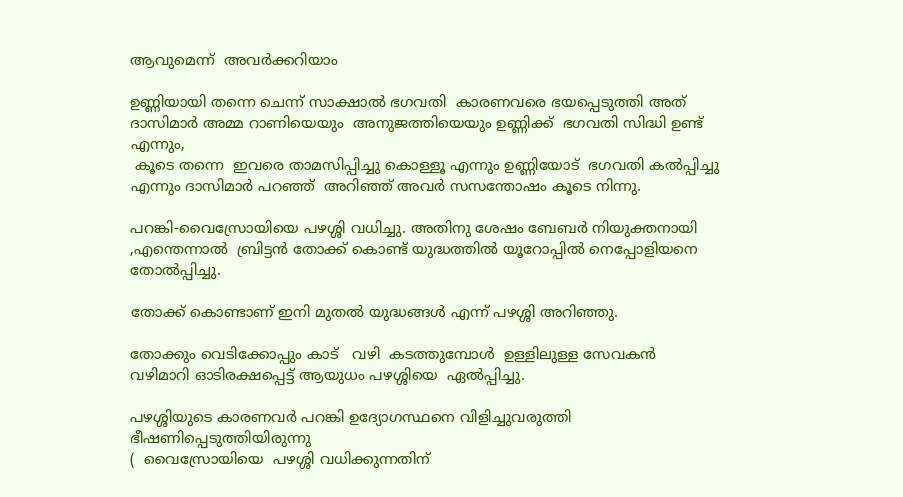ആവുമെന്ന്  അവർക്കറിയാം

ഉണ്ണിയായി തന്നെ ചെന്ന് സാക്ഷാൽ ഭഗവതി  കാരണവരെ ഭയപ്പെടുത്തി അത് ദാസിമാർ അമ്മ റാണിയെയും  അനുജത്തിയെയും ഉണ്ണിക്ക്  ഭഗവതി സിദ്ധി ഉണ്ട് എന്നും,
 കൂടെ തന്നെ  ഇവരെ താമസിപ്പിച്ചു കൊള്ളൂ എന്നും ഉണ്ണിയോട്  ഭഗവതി കൽപ്പിച്ചു എന്നും ദാസിമാർ പറഞ്ഞ്  അറിഞ്ഞ് അവർ സസന്തോഷം കൂടെ നിന്നു.

പറങ്കി-വൈസ്രോയിയെ പഴശ്ശി വധിച്ചു. അതിനു ശേഷം ബേബർ നിയുക്തനായി ,എന്തെന്നാൽ  ബ്രിട്ടൻ തോക്ക് കൊണ്ട് യുദ്ധത്തിൽ യൂറോപ്പിൽ നെപ്പോളിയനെ തോൽപ്പിച്ചു.

തോക്ക് കൊണ്ടാണ് ഇനി മുതൽ യുദ്ധങ്ങൾ എന്ന് പഴശ്ശി അറിഞ്ഞു.

തോക്കും വെടിക്കോപ്പും കാട്   വഴി  കടത്തുമ്പോൾ  ഉള്ളിലുള്ള സേവകൻ
വഴിമാറി ഓടിരക്ഷപ്പെട്ട് ആയുധം പഴശ്ശിയെ  ഏൽപ്പിച്ചു.

പഴശ്ശിയുടെ കാരണവർ പറങ്കി ഉദ്യോഗസ്ഥനെ വിളിച്ചുവരുത്തി ഭീഷണിപ്പെടുത്തിയിരുന്നു
(  വൈസ്രോയിയെ  പഴശ്ശി വധിക്കുന്നതിന്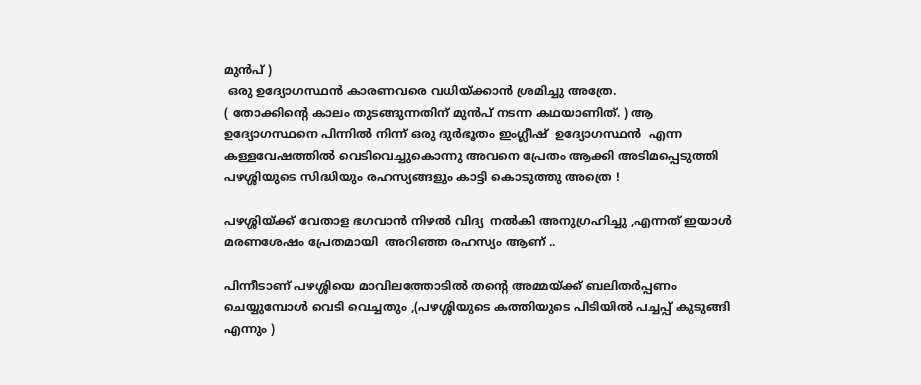മുൻപ് )
 ഒരു ഉദ്യോഗസ്ഥൻ കാരണവരെ വധിയ്ക്കാൻ ശ്രമിച്ചു അത്രേ.
( തോക്കിൻ്റെ കാലം തുടങ്ങുന്നതിന് മുൻപ് നടന്ന കഥയാണിത്. ) ആ ഉദ്യോഗസ്ഥനെ പിന്നിൽ നിന്ന് ഒരു ദുർഭൂതം ഇംഗ്ലീഷ്  ഉദ്യോഗസ്ഥൻ  എന്ന കള്ളവേഷത്തിൽ വെടിവെച്ചുകൊന്നു അവനെ പ്രേതം ആക്കി അടിമപ്പെടുത്തി പഴശ്ശിയുടെ സിദ്ധിയും രഹസ്യങ്ങളും കാട്ടി കൊടുത്തു അത്രെ !

പഴശ്ശിയ്ക്ക് വേതാള ഭഗവാൻ നിഴൽ വിദ്യ  നൽകി അനുഗ്രഹിച്ചു ,എന്നത് ഇയാൾ മരണശേഷം പ്രേതമായി  അറിഞ്ഞ രഹസ്യം ആണ് ..

പിന്നീടാണ് പഴശ്ശിയെ മാവിലത്തോടിൽ തൻ്റെ അമ്മയ്ക്ക് ബലിതർപ്പണം ചെയ്യുമ്പോൾ വെടി വെച്ചതും ,(പഴശ്ശിയുടെ കത്തിയുടെ പിടിയിൽ പച്ചപ്പ് കുടുങ്ങി എന്നും )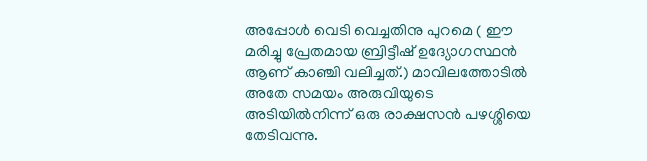അപ്പോൾ വെടി വെച്ചതിനു പുറമെ ( ഈ മരിച്ചു പ്രേതമായ ബ്രിട്ടീഷ് ഉദ്യോഗസ്ഥൻ  ആണ് കാഞ്ചി വലിച്ചത്.) മാവിലത്തോടിൽ അതേ സമയം അരുവിയുടെ അടിയിൽനിന്ന് ഒരു രാക്ഷസൻ പഴശ്ശിയെ തേടിവന്നു.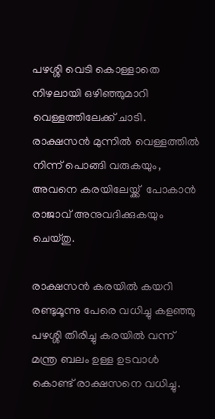പഴശ്ശി വെടി കൊള്ളാതെ നിഴലായി ഒഴിഞ്ഞുമാറി വെള്ളത്തിലേക്ക് ചാടി.
രാക്ഷസൻ മുന്നിൽ വെള്ളത്തിൽ നിന്ന് പൊങ്ങി വരുകയും, അവനെ കരയിലേയ്ക്ക്  പോകാൻ രാജാവ് അനുവദിക്കുകയും ചെയ്തു.

രാക്ഷസൻ കരയിൽ കയറി രണ്ടുമൂന്നു പേരെ വധിച്ചു കളഞ്ഞു പഴശ്ശി തിരിച്ചു കരയിൽ വന്ന് മന്ത്ര ബലം ഉള്ള ഉടവാൾ കൊണ്ട് രാക്ഷസനെ വധിച്ചു.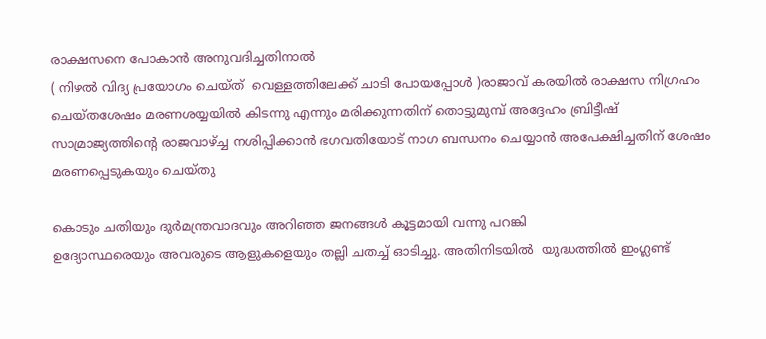രാക്ഷസനെ പോകാൻ അനുവദിച്ചതിനാൽ
( നിഴൽ വിദ്യ പ്രയോഗം ചെയ്ത്  വെള്ളത്തിലേക്ക് ചാടി പോയപ്പോൾ )രാജാവ് കരയിൽ രാക്ഷസ നിഗ്രഹം ചെയ്തശേഷം മരണശയ്യയിൽ കിടന്നു എന്നും മരിക്കുന്നതിന് തൊട്ടുമുമ്പ് അദ്ദേഹം ബ്രിട്ടീഷ് സാമ്രാജ്യത്തിൻ്റെ രാജവാഴ്ച്ച നശിപ്പിക്കാൻ ഭഗവതിയോട് നാഗ ബന്ധനം ചെയ്യാൻ അപേക്ഷിച്ചതിന് ശേഷം മരണപ്പെടുകയും ചെയ്തു

കൊടും ചതിയും ദുർമന്ത്രവാദവും അറിഞ്ഞ ജനങ്ങൾ കൂട്ടമായി വന്നു പറങ്കി
ഉദ്യോസ്ഥരെയും അവരുടെ ആളുകളെയും തല്ലി ചതച്ച് ഓടിച്ചു. അതിനിടയിൽ  യുദ്ധത്തിൽ ഇംഗ്ലണ്ട്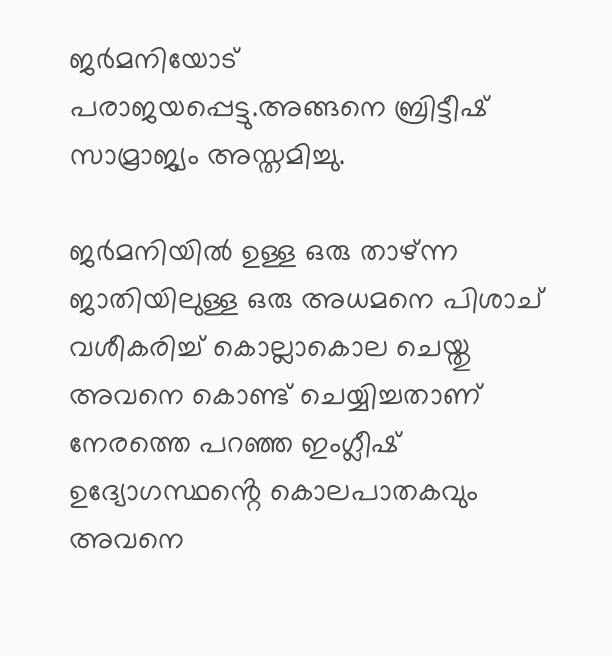ജർമനിയോട് പരാജയപ്പെട്ടു.അങ്ങനെ ബ്രിട്ടീഷ് സാമ്രാജ്യം അസ്തമിച്ചു.

ജർമനിയിൽ ഉള്ള ഒരു താഴ്ന്ന ജാതിയിലുള്ള ഒരു അധമനെ പിശാച് വശീകരിച്ച് കൊല്ലാകൊല ചെയ്തു അവനെ കൊണ്ട് ചെയ്യിച്ചതാണ് നേരത്തെ പറഞ്ഞ ഇംഗ്ലീഷ് ഉദ്യോഗസ്ഥൻ്റെ കൊലപാതകവും അവനെ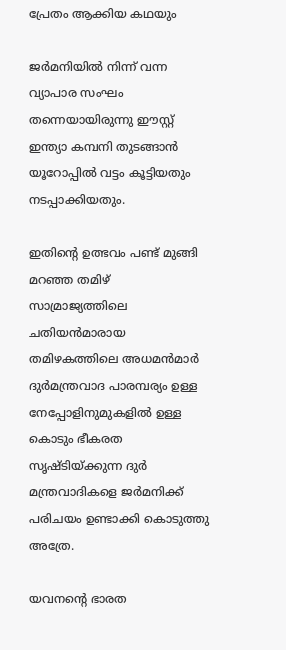പ്രേതം ആക്കിയ കഥയും

ജർമനിയിൽ നിന്ന് വന്ന വ്യാപാര സംഘം തന്നെയായിരുന്നു ഈസ്റ്റ് ഇന്ത്യാ കമ്പനി തുടങ്ങാൻ യൂറോപ്പിൽ വട്ടം കൂട്ടിയതും നടപ്പാക്കിയതും.

ഇതിൻ്റെ ഉത്ഭവം പണ്ട് മുങ്ങി മറഞ്ഞ തമിഴ് സാമ്രാജ്യത്തിലെ ചതിയൻമാരായ തമിഴകത്തിലെ അധമൻമാർ ദുർമന്ത്രവാദ പാരമ്പര്യം ഉള്ള നേപ്പോളിനുമുകളിൽ ഉള്ള കൊടും ഭീകരത സൃഷ്ടിയ്ക്കുന്ന ദുർ മന്ത്രവാദികളെ ജർമനിക്ക് പരിചയം ഉണ്ടാക്കി കൊടുത്തു അത്രേ.

യവനൻ്റെ ഭാരത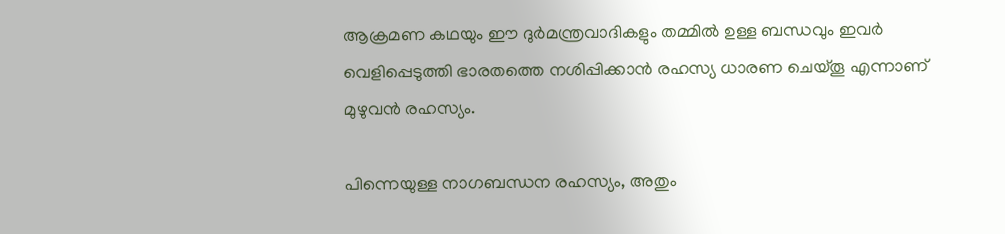ആക്രമണ കഥയും ഈ ദുർമന്ത്രവാദികളും തമ്മിൽ ഉള്ള ബന്ധവും ഇവർ വെളിപ്പെടുത്തി ഭാരതത്തെ നശിപ്പിക്കാൻ രഹസ്യ ധാരണ ചെയ്തൂ എന്നാണ് മുഴുവൻ രഹസ്യം.

പിന്നെയുള്ള നാഗബന്ധന രഹസ്യം, അതും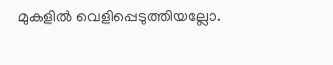മുകളിൽ വെളിപ്പെടുത്തിയല്ലോ.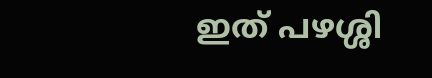ഇത് പഴശ്ശി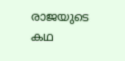രാജയുടെ കഥ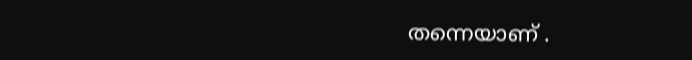തന്നെയാണ് .